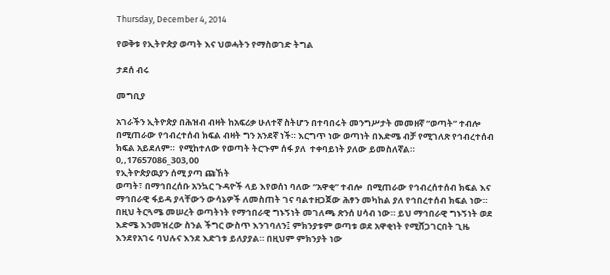Thursday, December 4, 2014

የወቅቱ የኢትዮጵያ ወጣት እና ህወሓትን የማስወገድ ትግል

ታደሰ ብሩ

መግቢያ

አገራችን ኢትዮጵያ በሕዝብ ብዛት ከአፍሪቃ ሁለተኛ ስትሆን በተባበሩት መንግሥታት መመዘኛ “ወጣት” ተብሎ በሚጠራው የኅብረተሰብ ክፍል ብዛት ግን አንደኛ ነች። እርግጥ ነው ወጣነት በእድሜ ብቻ የሚገለጽ የኅብረተሰብ ክፍል አይደለም።  የሚከተለው የወጣት ትርጉም ሰፋ ያለ  ተቀባይነት ያለው ይመስለኛል።
0,,17657086_303,00
የኢትዮጵያዉያን ሰሚ ያጣ ጩኸት
ወጣት፣ በማኅበረሰቡ አንኳር ጉዳዮች ላይ እየወሰነ ባለው “አዋቂ” ተብሎ  በሚጠራው የኅብረሰተሰብ ክፍል እና ማኅበራዊ ፋይዳ ያላቸውን ውሳኔዎች ለመስጠት ገና ባልተዘጋጀው ሕፃን መካከል ያለ የኅበረተሰብ ክፍል ነው።
በዚህ ትርጓሜ መሠረት ወጣትነት የማኅበራዊ ግኑኝነት መገለጫ ጽንሰ ሀሳብ ነው። ይህ ማኅበራዊ ግኑኝነት ወደ እድሜ እንመዝረው ስንል ችግር ውስጥ እንገባለን፤ ምክንያቱም ወጣቱ ወደ አዋቂነት የሚሸጋገርበት ጊዜ እንደየአገሩ ባህሉና እንደ እድገቱ ይለያያል። በዚህም ምክንያት ነው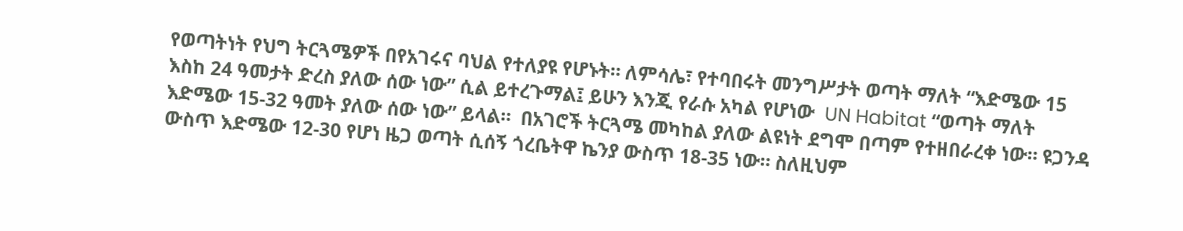የወጣትነት የህግ ትርጓሜዎች በየአገሩና ባህል የተለያዩ የሆኑት። ለምሳሌ፣ የተባበሩት መንግሥታት ወጣት ማለት “እድሜው 15 እስከ 24 ዓመታት ድረስ ያለው ሰው ነው” ሲል ይተረጉማል፤ ይሁን እንጂ የራሱ አካል የሆነው  UN Habitat “ወጣት ማለት እድሜው 15-32 ዓመት ያለው ሰው ነው” ይላል።  በአገሮች ትርጓሜ መካከል ያለው ልዩነት ደግሞ በጣም የተዘበራረቀ ነው። ዩጋንዳ ውስጥ እድሜው 12-30 የሆነ ዜጋ ወጣት ሲሰኝ ጎረቤትዋ ኬንያ ውስጥ 18-35 ነው። ስለዚህም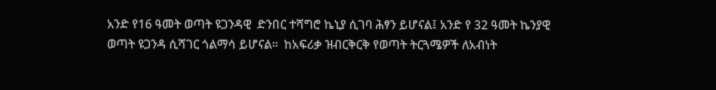አንድ የ16 ዓመት ወጣት ዩጋንዳዊ  ድንበር ተሻግሮ ኬኒያ ሲገባ ሕፃን ይሆናል፤ አንድ የ 32 ዓመት ኬንያዊ ወጣት ዩጋንዳ ሲሻገር ጎልማሳ ይሆናል።  ከአፍሪቃ ዝብርቅርቅ የወጣት ትርጓሜዎች ለአብነት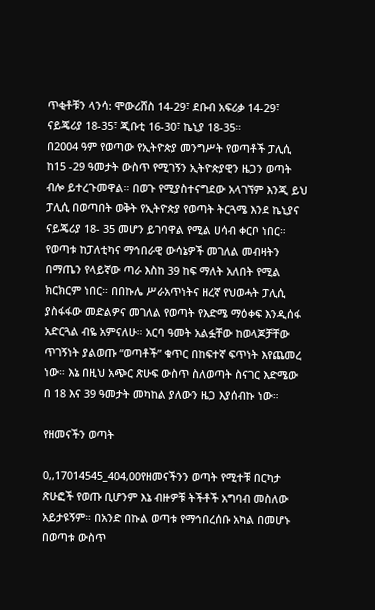ጥቂቶቹን ላንሳ: ሞውሪሸስ 14-29፣ ደቡብ አፍሪቃ 14-29፣ ናይጄሪያ 18-35፣ ጂቡቲ 16-30፣ ኬኒያ 18-35።
በ2004 ዓም የወጣው የኢትዮጵያ መንግሥት የወጣቶች ፓሊሲ ከ15 -29 ዓመታት ውስጥ የሚገኝን ኢትዮጵያዊን ዜጋን ወጣት ብሎ ይተረጉመዋል። በወጉ የሚያስተናግደው አላገኘም እንጂ ይህ ፓሊሲ በወጣበት ወቅት የኢትዮጵያ የወጣት ትርጓሜ እንደ ኬኒያና ናይጄሪያ 18- 35 መሆን ይገባዋል የሚል ሀሳብ ቀርቦ ነበር። የወጣቱ ከፓለቲካና ማኅበራዊ ውሳኔዎች መገለል መብዛትን በማጤን የላይኛው ጣራ እስከ 39 ከፍ ማለት አለበት የሚል ክርክርም ነበር። በበኩሌ ሥራአጥነትና ዘረኛ የህወሓት ፓሊሲ ያስፋፋው መድልዎና መገለል የወጣት የእድሜ ማዕቀፍ እንዲሰፋ አድርጓል ብዬ አምናለሁ። አርባ ዓመት አልፏቸው ከወላጆቻቸው ጥገኝነት ያልወጡ “ወጣቶች” ቁጥር በከፍተኛ ፍጥነት እየጨመረ ነው። እኔ በዚህ አጭር ጽሁፍ ውስጥ ስለወጣት ስናገር እድሜው በ 18 እና 39 ዓመታት መካከል ያለውን ዜጋ እያሰብኩ ነው።

የዘመናችን ወጣት

0,,17014545_404,00የዘመናችንን ወጣት የሚተቹ በርካታ ጽሁፎች የወጡ ቢሆንም እኔ ብዙዎቹ ትችቶች አግባብ መስለው አይታዩኝም። በአንድ በኩል ወጣቱ የማኅበረሰቡ አካል በመሆኑ በወጣቱ ውስጥ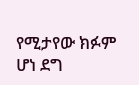የሚታየው ክፉም ሆነ ደግ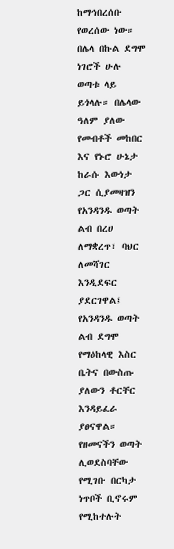ከማኅበረሰቡ የወረሰው ነው። በሌላ በኩል ደግሞ ነገሮች ሁሉ ወጣቱ ላይ ይጎላሉ። በሌላው ዓለም ያለው የመብቶች መከበር እና የኑሮ ሁኔታ ከራሱ እውነታ ጋር ሲያመዛዝን የአንዳንዱ ወጣት ልብ በረሀ ለማቋረጥ፣ ባህር ለመሻገር እንዲደፍር ያደርገዋል፤ የአንዳንዱ ወጣት ልብ ደግሞ የማዕከላዊ እስር ቤትና በውስጡ ያለውን ቶርቸር እንዳይፈራ ያፀናዋል። የዘመናችን ወጣት ሊወደስባቸው የሚገቡ በርካታ ነጥቦች ቢኖሩም የሚከተሉት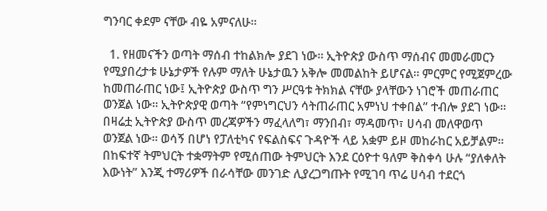ግንባር ቀደም ናቸው ብዬ አምናለሁ።

  1. የዘመናችን ወጣት ማሰብ ተከልክሎ ያደገ ነው። ኢትዮጵያ ውስጥ ማሰብና መመራመርን የሚያበረታቱ ሁኔታዎች የሉም ማለት ሁኔታዉን አቅሎ መመልከት ይሆናል። ምርምር የሚጀምረው ከመጠራጠር ነው፤ ኢትዮጵያ ውስጥ ግን ሥርዓቱ ትክክል ናቸው ያላቸውን ነገሮች መጠራጠር ወንጀል ነው። ኢትዮጵያዊ ወጣት “የምነግርህን ሳትጠራጠር አምነህ ተቀበል” ተብሎ ያደገ ነው። በዛሬቷ ኢትዮጵያ ውስጥ መረጃዎችን ማፈላለግ፣ ማንበብ፣ ማዳመጥ፣ ሀሳብ መለዋወጥ ወንጀል ነው። ወሳኝ በሆነ የፓለቲካና የፍልስፍና ጉዳዮች ላይ አቋም ይዞ መከራከር አይቻልም።  በከፍተኛ ትምህርት ተቋማትም የሚሰጠው ትምህርት እንደ ርዕዮተ ዓለም ቅስቀሳ ሁሉ “ያለቀለት እውነት” እንጂ ተማሪዎች በራሳቸው መንገድ ሊያረጋግጡት የሚገባ ጥሬ ሀሳብ ተደርጎ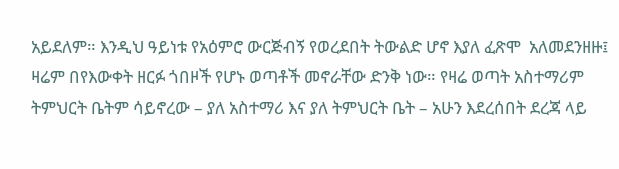አይደለም። እንዲህ ዓይነቱ የአዕምሮ ውርጅብኝ የወረደበት ትውልድ ሆኖ እያለ ፈጽሞ  አለመደንዘዙ፤ ዛሬም በየእውቀት ዘርፉ ጎበዞች የሆኑ ወጣቶች መኖራቸው ድንቅ ነው። የዛሬ ወጣት አስተማሪም ትምህርት ቤትም ሳይኖረው – ያለ አስተማሪ እና ያለ ትምህርት ቤት – አሁን እደረሰበት ደረጃ ላይ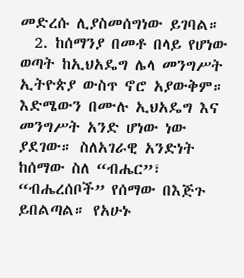መድረሱ ሊያስመሰግነው ይገባል።
  2. ከሰማንያ በመቶ በላይ የሆነው ወጣት ከኢህአዴግ ሌላ መንግሥት ኢትዮጵያ ውስጥ ኖሮ አያውቅም። እድሜውን በሙሉ ኢህአዴግ እና መንግሥት አንድ ሆነው ነው ያደገው። ስለአገራዊ አንድነት ከሰማው ስለ “ብሔር”፣ “ብሔረሰቦች” የሰማው በእጅጉ ይበልጣል። የአሁኑ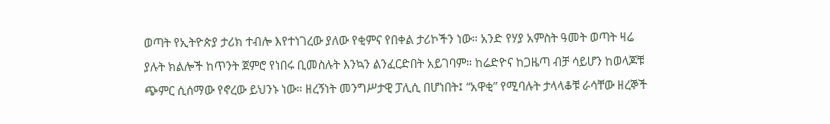ወጣት የኢትዮጵያ ታሪክ ተብሎ እየተነገረው ያለው የቂምና የበቀል ታሪኮችን ነው። አንድ የሃያ አምስት ዓመት ወጣት ዛሬ ያሉት ክልሎች ከጥንት ጀምሮ የነበሩ ቢመስሉት እንኳን ልንፈርድበት አይገባም። ከሬድዮና ከጋዜጣ ብቻ ሳይሆን ከወላጆቹ ጭምር ሲሰማው የኖረው ይህንኑ ነው። ዘረኝነት መንግሥታዊ ፓሊሲ በሆነበት፤ “አዋቂ” የሚባሉት ታላላቆቹ ራሳቸው ዘረኞች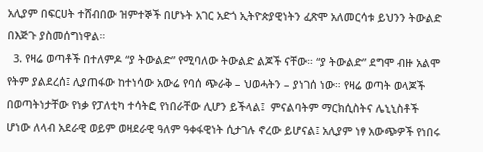አሊያም በፍርሀት ተሸብበው ዝምተኞች በሆኑት አገር አድጎ ኢትዮጵያዊነትን ፈጽሞ አለመርሳቱ ይህንን ትውልድ በእጅጉ ያስመሰግነዋል።
  3. የዛሬ ወጣቶች በተለምዶ “ያ ትውልድ” የሚባለው ትውልድ ልጆች ናቸው። “ያ ትውልድ” ደግሞ ብዙ አልሞ የትም ያልደረሰ፤ ሊያጠፋው ከተነሳው አውሬ የባሰ ጭራቅ – ህወሓትን – ያነገሰ ነው። የዛሬ ወጣት ወላጆች በወጣትነታቸው የነቃ የፓለቲካ ተሳትፎ የነበራቸው ሊሆን ይችላል፤  ምናልባትም ማርክሲስትና ሌኒኒስቶች ሆነው ለላብ አደራዊ ወይም ወዛደራዊ ዓለም ዓቀፋዊነት ሲታገሉ ኖረው ይሆናል፤ አሊያም ነፃ አውጭዎች የነበሩ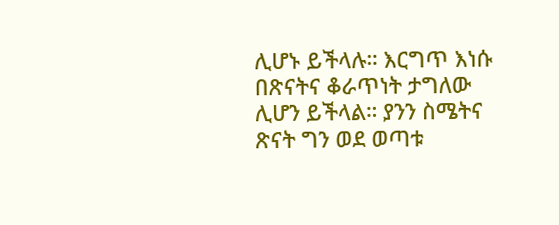ሊሆኑ ይችላሉ። እርግጥ እነሱ በጽናትና ቆራጥነት ታግለው ሊሆን ይችላል። ያንን ስሜትና ጽናት ግን ወደ ወጣቱ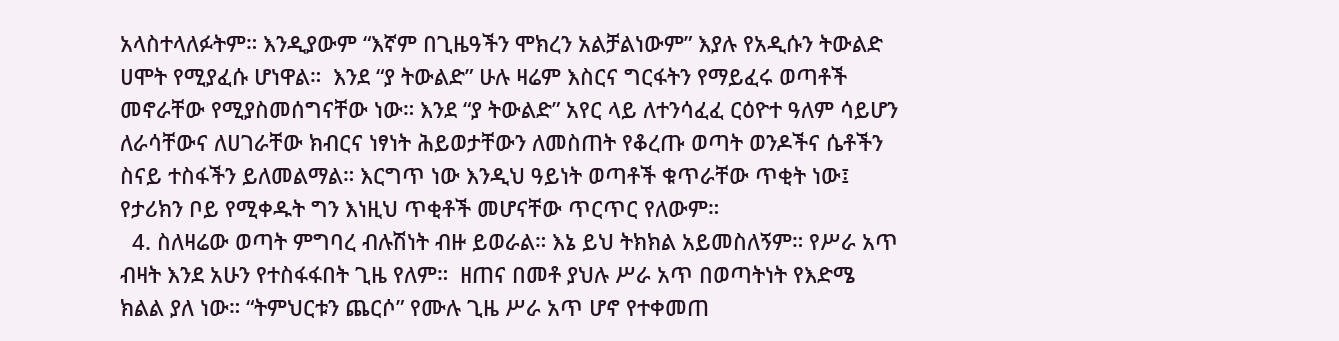አላስተላለፉትም። እንዲያውም “እኛም በጊዜዓችን ሞክረን አልቻልነውም” እያሉ የአዲሱን ትውልድ ሀሞት የሚያፈሱ ሆነዋል።  እንደ “ያ ትውልድ” ሁሉ ዛሬም እስርና ግርፋትን የማይፈሩ ወጣቶች መኖራቸው የሚያስመሰግናቸው ነው። እንደ “ያ ትውልድ” አየር ላይ ለተንሳፈፈ ርዕዮተ ዓለም ሳይሆን ለራሳቸውና ለሀገራቸው ክብርና ነፃነት ሕይወታቸውን ለመስጠት የቆረጡ ወጣት ወንዶችና ሴቶችን ስናይ ተስፋችን ይለመልማል። እርግጥ ነው እንዲህ ዓይነት ወጣቶች ቁጥራቸው ጥቂት ነው፤ የታሪክን ቦይ የሚቀዱት ግን እነዚህ ጥቂቶች መሆናቸው ጥርጥር የለውም።
  4. ስለዛሬው ወጣት ምግባረ ብሉሽነት ብዙ ይወራል። እኔ ይህ ትክክል አይመስለኝም። የሥራ አጥ ብዛት እንደ አሁን የተስፋፋበት ጊዜ የለም።  ዘጠና በመቶ ያህሉ ሥራ አጥ በወጣትነት የእድሜ ክልል ያለ ነው። “ትምህርቱን ጨርሶ” የሙሉ ጊዜ ሥራ አጥ ሆኖ የተቀመጠ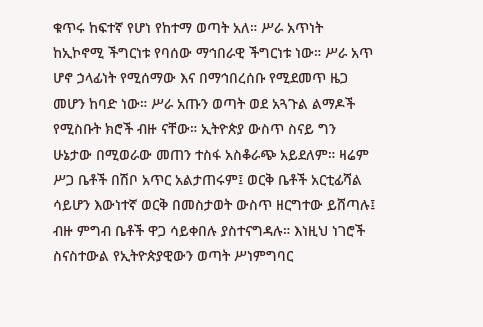ቁጥሩ ከፍተኛ የሆነ የከተማ ወጣት አለ። ሥራ አጥነት ከኢኮኖሚ ችግርነቱ የባሰው ማኅበራዊ ችግርነቱ ነው። ሥራ አጥ ሆኖ ኃላፊነት የሚሰማው እና በማኅበረሰቡ የሚደመጥ ዜጋ መሆን ከባድ ነው። ሥራ አጡን ወጣት ወደ አጓጉል ልማዶች የሚስቡት ክሮች ብዙ ናቸው። ኢትዮጵያ ውስጥ ስናይ ግን ሁኔታው በሚወራው መጠን ተስፋ አስቆራጭ አይደለም። ዛሬም ሥጋ ቤቶች በሽቦ አጥር አልታጠሩም፤ ወርቅ ቤቶች አርቲፊሻል ሳይሆን እውነተኛ ወርቅ በመስታወት ውስጥ ዘርግተው ይሸጣሉ፤ ብዙ ምግብ ቤቶች ዋጋ ሳይቀበሉ ያስተናግዳሉ። እነዚህ ነገሮች ስናስተውል የኢትዮጵያዊውን ወጣት ሥነምግባር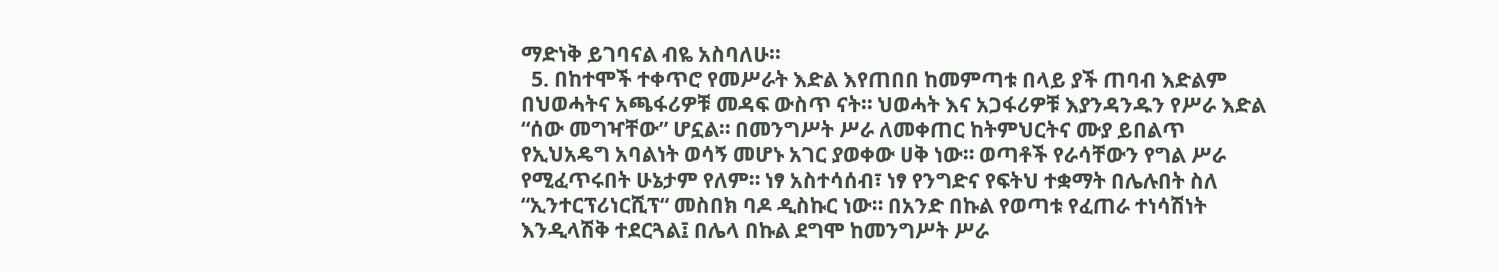ማድነቅ ይገባናል ብዬ አስባለሁ።
  5. በከተሞች ተቀጥሮ የመሥራት እድል እየጠበበ ከመምጣቱ በላይ ያች ጠባብ እድልም በህወሓትና አጫፋሪዎቹ መዳፍ ውስጥ ናት። ህወሓት እና አጋፋሪዎቹ እያንዳንዱን የሥራ እድል “ሰው መግዣቸው” ሆኗል። በመንግሥት ሥራ ለመቀጠር ከትምህርትና ሙያ ይበልጥ የኢህአዴግ አባልነት ወሳኝ መሆኑ አገር ያወቀው ሀቅ ነው። ወጣቶች የራሳቸውን የግል ሥራ የሚፈጥሩበት ሁኔታም የለም። ነፃ አስተሳሰብ፣ ነፃ የንግድና የፍትህ ተቋማት በሌሉበት ስለ “ኢንተርፕሪነርሺፕ“ መስበክ ባዶ ዲስኩር ነው። በአንድ በኩል የወጣቱ የፈጠራ ተነሳሽነት እንዲላሽቅ ተደርጓል፤ በሌላ በኩል ደግሞ ከመንግሥት ሥራ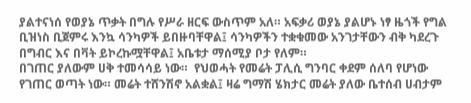ያልተናነሰ የወያኔ ጥቃት በግሉ የሥራ ዘርፍ ውስጥም አለ። አፍቃሪ ወያኔ ያልሆኑ ነፃ ዜጎች የግል ቢዝነስ ቢጀምሩ እንኳ ሳንካዎች ይበዙባቸዋል፤ ሳንካዎችን ተቋቁመው አንገታቸውን ብቅ ካደረጉ በግብር እና በቫት ይኮረኩሟቸዋል፤ አቤቱታ ማሰሚያ ቦታ የለም።
በገጠር ያለውም ሀቅ ተመሳሳይ ነው።  የህወሓት የመሬት ፓሊሲ ግንባር ቀደም ሰለባ የሆነው የገጠር ወጣት ነው። መሬት ተሸንሽኖ አልቋል፤ ዛሬ ግማሽ ሄክታር መሬት ያለው ቤተሰብ ሀብታም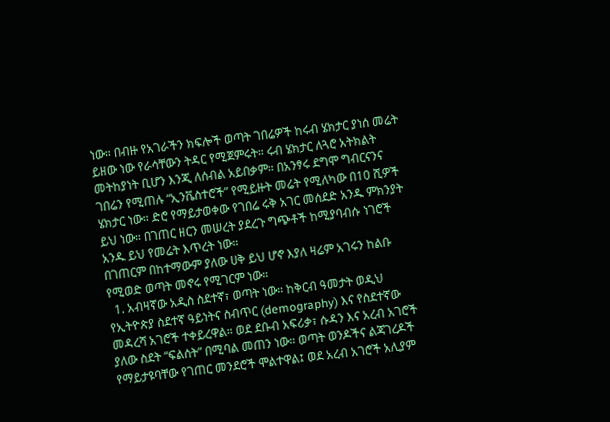ነው። በብዙ የአገራችን ክፍሎች ወጣት ገበሬዎች ከሩብ ሄክታር ያነሰ መሬት ይዘው ነው የራሳቸውን ትዳር የሚጀምሩት። ሩብ ሄክታር ለጓሮ አትክልት መትከያነት ቢሆን እንጂ ለሰብል አይበቃም። በአንፃሩ ደግሞ ግብርናንና ገበሬን የሚጠሉ “ኢንቬስተሮች” የሚይዙት መሬት የሚለካው በ10 ሺዎች ሄክታር ነው። ድሮ የማይታወቀው የገበሬ ሩቅ አገር መሰደድ አንዱ ምክንያት ይህ ነው። በገጠር ዘርን መሠረት ያደረጉ ግጭቶች ከሚያባብሱ ነገሮች አንዱ ይህ የመሬት እጥረት ነው።
በገጠርም በከተማውም ያለው ሀቅ ይህ ሆኖ እያለ ዛሬም አገሩን ከልቡ የሚወድ ወጣት መኖሩ የሚገርም ነው።
  1. አብዛኛው አዲስ ስደተኛ፣ ወጣት ነው። ከቅርብ ዓመታት ወዲህ የኢትዮጵያ ስደተኛ ዓይነትና ስብጥር (demography) እና የስደተኛው  መዳረሻ አገሮች ተቀይረዋል። ወደ ደቡብ አፍሪቃ፣ ሱዳን እና አረብ አገሮች ያለው ስደት “ፍልሰት” በሚባል መጠን ነው። ወጣት ወንዶችና ልጃገረዶች የማይታዩባቸው የገጠር መንደሮች ሞልተዋል፤ ወደ አረብ አገሮች አሊያም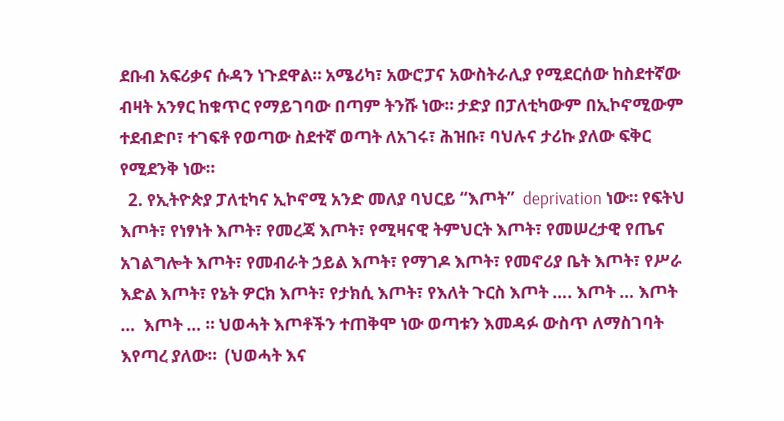ደቡብ አፍሪቃና ሱዳን ነጉደዋል። አሜሪካ፣ አውሮፓና አውስትራሊያ የሚደርሰው ከስደተኛው ብዛት አንፃር ከቁጥር የማይገባው በጣም ትንሹ ነው። ታድያ በፓለቲካውም በኢኮኖሚውም ተደብድቦ፣ ተገፍቶ የወጣው ስደተኛ ወጣት ለአገሩ፣ ሕዝቡ፣ ባህሉና ታሪኩ ያለው ፍቅር የሚደንቅ ነው።
  2. የኢትዮጵያ ፓለቲካና ኢኮኖሚ አንድ መለያ ባህርይ “እጦት”  deprivation ነው። የፍትህ እጦት፣ የነፃነት እጦት፣ የመረጃ እጦት፣ የሚዛናዊ ትምህርት እጦት፣ የመሠረታዊ የጤና አገልግሎት እጦት፣ የመብራት ኃይል እጦት፣ የማገዶ እጦት፣ የመኖሪያ ቤት እጦት፣ የሥራ እድል እጦት፣ የኔት ዎርክ እጦት፣ የታክሲ እጦት፣ የእለት ጉርስ እጦት …. እጦት … እጦት  …  እጦት … ። ህወሓት እጦቶችን ተጠቅሞ ነው ወጣቱን እመዳፉ ውስጥ ለማስገባት እየጣረ ያለው።  (ህወሓት እና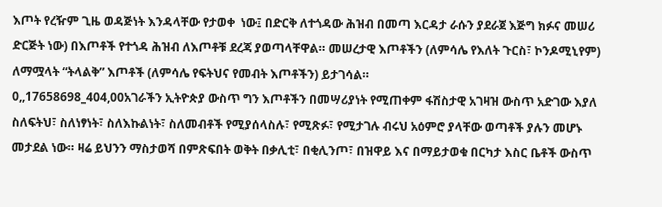እጦት የረዥም ጊዜ ወዳጅነት እንዳላቸው የታወቀ  ነው፤ በድርቅ ለተጎዳው ሕዝብ በመጣ እርዳታ ራሱን ያደራጀ እጅግ ክፉና መሠሪ ድርጅት ነው) በእጦቶች የተጎዳ ሕዝብ ለእጦቶቹ ደረጃ ያወጣላቸዋል። መሠረታዊ እጦቶችን (ለምሳሌ የእለት ጉርስ፣ ኮንዶሚኒየም) ለማሟላት “ትላልቅ” እጦቶች (ለምሳሌ የፍትህና የመብት እጦቶችን) ይታገሳል።
0,,17658698_404,00አገራችን ኢትዮጵያ ውስጥ ግን እጦቶችን በመሣሪያነት የሚጠቀም ፋሽስታዊ አገዛዝ ውስጥ አድገው እያለ ስለፍትህ፣ ስለነፃነት፣ ስለእኩልነት፣ ስለመብቶች የሚያሰላስሉ፣ የሚጽፉ፣ የሚታገሉ ብሩህ አዕምሮ ያላቸው ወጣቶች ያሉን መሆኑ መታደል ነው። ዛሬ ይህንን ማስታወሻ በምጽፍበት ወቅት በቃሊቲ፣ በቂሊንጦ፣ በዝዋይ እና በማይታወቁ በርካታ እስር ቤቶች ውስጥ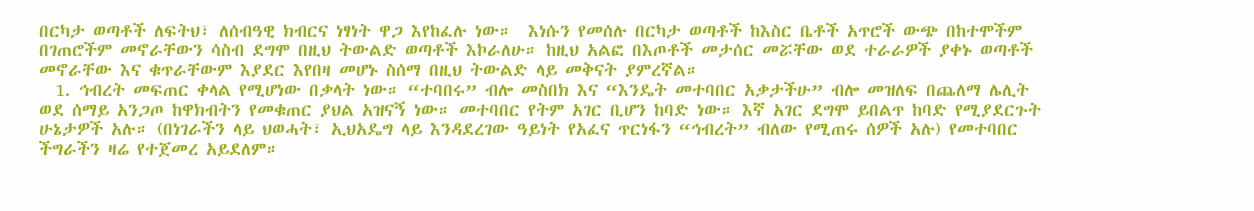በርካታ ወጣቶች ለፍትህ፣ ለሰብዓዊ ክብርና ነፃነት ዋጋ እየከፈሉ ነው።  እነሱን የመሰሉ በርካታ ወጣቶች ከእስር ቤቶች አጥሮች ውጭ በከተሞችም በገጠሮችም መኖራቸውን ሳስብ ደግሞ በዚህ ትውልድ ወጣቶች እኮራለሁ። ከዚህ አልፎ በእጦቶች መታሰር መሯቸው ወደ ተራራዎች ያቀኑ ወጣቶች መኖራቸው እና ቁጥራቸውም እያደር እየበዛ መሆኑ ስሰማ በዚህ ትውልድ ላይ መቅናት ያምረኛል።
  1. ኅብረት መፍጠር ቀላል የሚሆነው በቃላት ነው። “ተባበሩ” ብሎ መስበክ እና “እንዴት መተባበር አቃታችሁ” ብሎ መዝለፍ በጨለማ ሌሊት ወደ ሰማይ አንጋጦ ከዋክብትን የመቁጠር ያህል አዝናኝ ነው። መተባበር የትም አገር ቢሆን ከባድ ነው። እኛ አገር ደግሞ ይበልጥ ከባድ የሚያደርጉት ሁኔታዎች አሉ። (በነገራችን ላይ ህወሓት፣ ኢህአዴግ ላይ እንዳደረገው ዓይነት የአፈና ጥርነፋን “ኅብረት” ብለው የሚጠሩ ሰዎች አሉ) የመተባበር ችግራችን ዛሬ የተጀመረ አይደለም።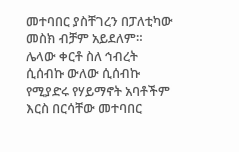መተባበር ያስቸገረን በፓለቲካው መስክ ብቻም አይደለም። ሌላው ቀርቶ ስለ ኅብረት ሲሰብኩ ውለው ሲሰብኩ የሚያድሩ የሃይማኖት አባቶችም እርስ በርሳቸው መተባበር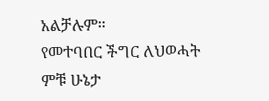አልቻሉም።
የመተባበር ችግር ለህወሓት ምቹ ሁኔታ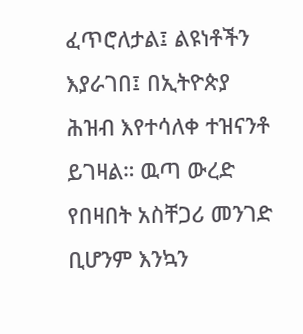ፈጥሮለታል፤ ልዩነቶችን እያራገበ፤ በኢትዮጵያ ሕዝብ እየተሳለቀ ተዝናንቶ ይገዛል። ዉጣ ውረድ የበዛበት አስቸጋሪ መንገድ ቢሆንም እንኳን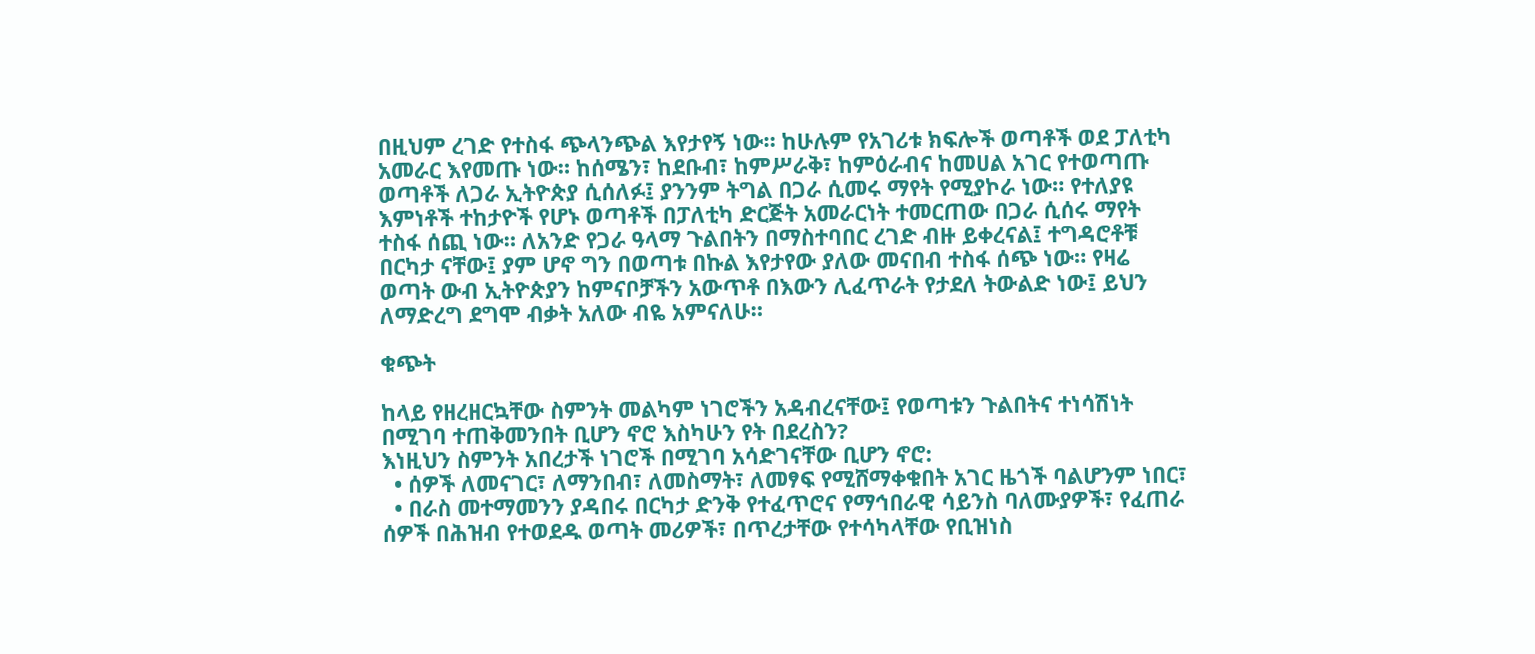በዚህም ረገድ የተስፋ ጭላንጭል እየታየኝ ነው። ከሁሉም የአገሪቱ ክፍሎች ወጣቶች ወደ ፓለቲካ አመራር እየመጡ ነው። ከሰሜን፣ ከደቡብ፣ ከምሥራቅ፣ ከምዕራብና ከመሀል አገር የተወጣጡ ወጣቶች ለጋራ ኢትዮጵያ ሲሰለፉ፤ ያንንም ትግል በጋራ ሲመሩ ማየት የሚያኮራ ነው። የተለያዩ እምነቶች ተከታዮች የሆኑ ወጣቶች በፓለቲካ ድርጅት አመራርነት ተመርጠው በጋራ ሲሰሩ ማየት ተስፋ ሰጪ ነው። ለአንድ የጋራ ዓላማ ጉልበትን በማስተባበር ረገድ ብዙ ይቀረናል፤ ተግዳሮቶቹ በርካታ ናቸው፤ ያም ሆኖ ግን በወጣቱ በኩል እየታየው ያለው መናበብ ተስፋ ሰጭ ነው። የዛሬ ወጣት ውብ ኢትዮጵያን ከምናቦቻችን አውጥቶ በእውን ሊፈጥራት የታደለ ትውልድ ነው፤ ይህን ለማድረግ ደግሞ ብቃት አለው ብዬ አምናለሁ።

ቁጭት

ከላይ የዘረዘርኳቸው ስምንት መልካም ነገሮችን አዳብረናቸው፤ የወጣቱን ጉልበትና ተነሳሽነት በሚገባ ተጠቅመንበት ቢሆን ኖሮ እስካሁን የት በደረስን?
እነዚህን ስምንት አበረታች ነገሮች በሚገባ አሳድገናቸው ቢሆን ኖሮ:
  • ሰዎች ለመናገር፣ ለማንበብ፣ ለመስማት፣ ለመፃፍ የሚሸማቀቁበት አገር ዜጎች ባልሆንም ነበር፣
  • በራስ መተማመንን ያዳበሩ በርካታ ድንቅ የተፈጥሮና የማኅበራዊ ሳይንስ ባለሙያዎች፣ የፈጠራ ሰዎች በሕዝብ የተወደዱ ወጣት መሪዎች፣ በጥረታቸው የተሳካላቸው የቢዝነስ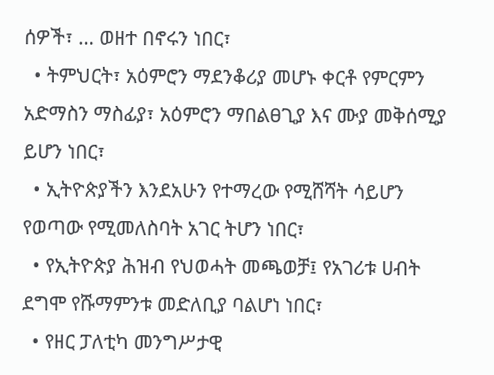ሰዎች፣ … ወዘተ በኖሩን ነበር፣
  • ትምህርት፣ አዕምሮን ማደንቆሪያ መሆኑ ቀርቶ የምርምን አድማስን ማስፊያ፣ አዕምሮን ማበልፀጊያ እና ሙያ መቅሰሚያ ይሆን ነበር፣
  • ኢትዮጵያችን እንደአሁን የተማረው የሚሸሻት ሳይሆን የወጣው የሚመለስባት አገር ትሆን ነበር፣
  • የኢትዮጵያ ሕዝብ የህወሓት መጫወቻ፤ የአገሪቱ ሀብት ደግሞ የሹማምንቱ መድለቢያ ባልሆነ ነበር፣
  • የዘር ፓለቲካ መንግሥታዊ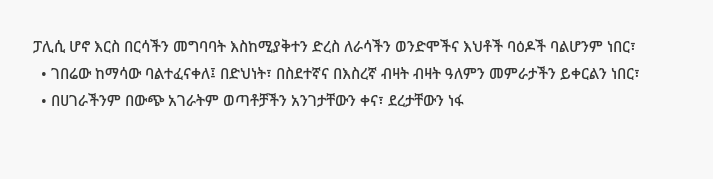ፓሊሲ ሆኖ እርስ በርሳችን መግባባት እስከሚያቅተን ድረስ ለራሳችን ወንድሞችና እህቶች ባዕዶች ባልሆንም ነበር፣
  • ገበሬው ከማሳው ባልተፈናቀለ፤ በድህነት፣ በስደተኛና በእስረኛ ብዛት ብዛት ዓለምን መምራታችን ይቀርልን ነበር፣
  • በሀገራችንም በውጭ አገራትም ወጣቶቻችን አንገታቸውን ቀና፣ ደረታቸውን ነፋ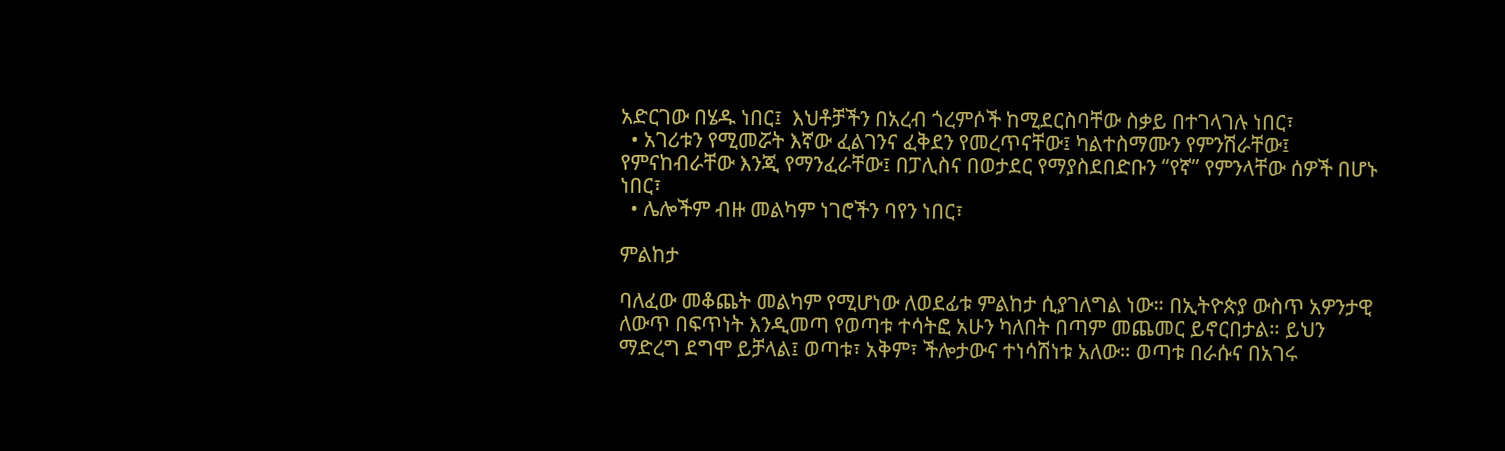አድርገው በሄዱ ነበር፤  እህቶቻችን በአረብ ጎረምሶች ከሚደርስባቸው ስቃይ በተገላገሉ ነበር፣
  • አገሪቱን የሚመሯት እኛው ፈልገንና ፈቅደን የመረጥናቸው፤ ካልተስማሙን የምንሽራቸው፤ የምናከብራቸው እንጂ የማንፈራቸው፤ በፓሊስና በወታደር የማያስደበድቡን “የኛ” የምንላቸው ሰዎች በሆኑ ነበር፣
  • ሌሎችም ብዙ መልካም ነገሮችን ባየን ነበር፣

ምልከታ

ባለፈው መቆጨት መልካም የሚሆነው ለወደፊቱ ምልከታ ሲያገለግል ነው። በኢትዮጵያ ውስጥ አዎንታዊ ለውጥ በፍጥነት እንዲመጣ የወጣቱ ተሳትፎ አሁን ካለበት በጣም መጨመር ይኖርበታል። ይህን ማድረግ ደግሞ ይቻላል፤ ወጣቱ፣ አቅም፣ ችሎታውና ተነሳሽነቱ አለው። ወጣቱ በራሱና በአገሩ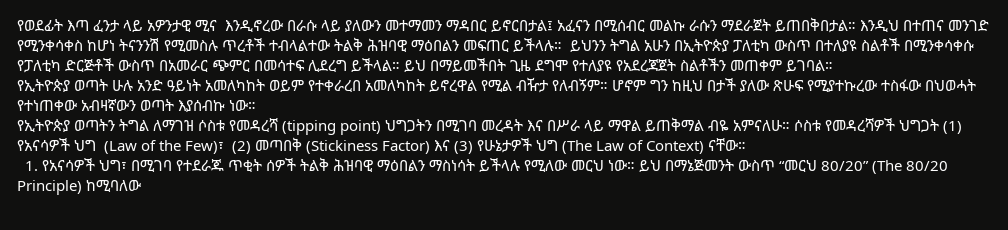የወደፊት እጣ ፈንታ ላይ አዎንታዊ ሚና  እንዲኖረው በራሱ ላይ ያለውን መተማመን ማዳበር ይኖርበታል፤ አፈናን በሚሰብር መልኩ ራሱን ማደራጀት ይጠበቅበታል። እንዲህ በተጠና መንገድ የሚንቀሳቀስ ከሆነ ትናንንሽ የሚመስሉ ጥረቶች ተብላልተው ትልቅ ሕዝባዊ ማዕበልን መፍጠር ይችላሉ።  ይህንን ትግል አሁን በኢትዮጵያ ፓለቲካ ውስጥ በተለያዩ ስልቶች በሚንቀሳቀሱ የፓለቲካ ድርጅቶች ውስጥ በአመራር ጭምር በመሳተፍ ሊደረግ ይችላል። ይህ በማይመችበት ጊዜ ደግሞ የተለያዩ የአደረጃጀት ስልቶችን መጠቀም ይገባል።
የኢትዮጵያ ወጣት ሁሉ አንድ ዓይነት አመለካከት ወይም የተቀራረበ አመለካከት ይኖረዋል የሚል ብዥታ የለብኝም። ሆኖም ግን ከዚህ በታች ያለው ጽሁፍ የሚያተኩረው ተስፋው በህወሓት የተነጠቀው አብዛኛውን ወጣት እያሰብኩ ነው።
የኢትዮጵያ ወጣትን ትግል ለማገዝ ሶስቱ የመዳረሻ (tipping point) ህግጋትን በሚገባ መረዳት እና በሥራ ላይ ማዋል ይጠቅማል ብዬ አምናለሁ። ሶስቱ የመዳረሻዎች ህግጋት (1) የአናሳዎች ህግ  (Law of the Few)፣  (2) መጣበቅ (Stickiness Factor) እና (3) የሁኔታዎች ህግ (The Law of Context) ናቸው።
  1. የአናሳዎች ህግ፣ በሚገባ የተደራጁ ጥቂት ሰዎች ትልቅ ሕዝባዊ ማዕበልን ማስነሳት ይችላሉ የሚለው መርህ ነው። ይህ በማኔጅመንት ውስጥ “መርህ 80/20” (The 80/20 Principle) ከሚባለው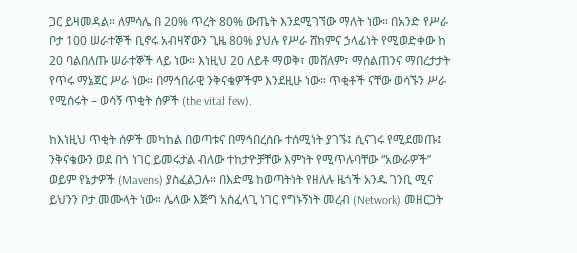ጋር ይዛመዳል። ለምሳሌ በ 20% ጥረት 80% ውጤት እንደሚገኘው ማለት ነው። በአንድ የሥራ ቦታ 100 ሠራተኞች ቢኖሩ አብዛኛውን ጊዜ 80% ያህሉ የሥራ ሸክምና ኃላፊነት የሚወድቀው ከ 20 ባልበለጡ ሠራተኞች ላይ ነው። እነዚህ 20 ለይቶ ማወቅ፣ መሸለም፣ ማሰልጠንና ማበረታታት የጥሩ ማኔጀር ሥራ ነው። በማኅበራዊ ንቅናቄዎችም እንደዚሁ ነው። ጥቂቶች ናቸው ወሳኙን ሥራ የሚሰሩት – ወሳኝ ጥቂት ሰዎች (the vital few).

ከእነዚህ ጥቂት ሰዎች መካከል በወጣቱና በማኅበረሰቡ ተሰሚነት ያገኙ፤ ሲናገሩ የሚደመጡ፤ ንቅናቄውን ወደ በጎ ነገር ይመሩታል ብለው ተከታዮቻቸው እምነት የሚጥሉባቸው “አውራዎች”  ወይም የኔታዎች (Mavens) ያስፈልጋሉ። በእድሜ ከወጣትነት የዘለሉ ዜጎች አንዱ ገንቢ ሚና ይህንን ቦታ መሙላት ነው። ሌላው እጅግ አስፈላጊ ነገር የግኑኝነት መረብ (Network) መዘርጋት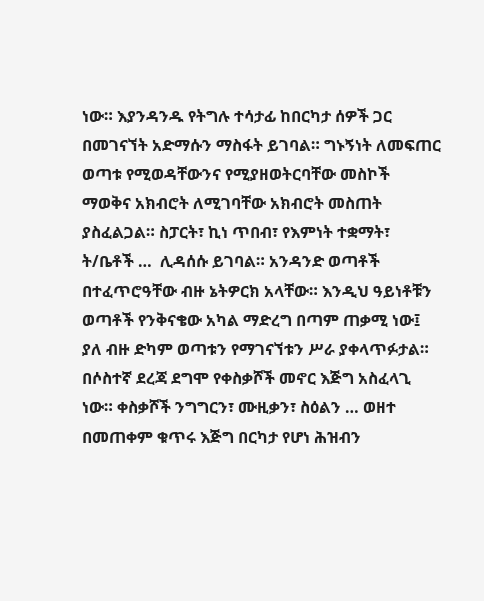ነው። እያንዳንዱ የትግሉ ተሳታፊ ከበርካታ ሰዎች ጋር በመገናኘት አድማሱን ማስፋት ይገባል። ግኑኝነት ለመፍጠር ወጣቱ የሚወዳቸውንና የሚያዘወትርባቸው መስኮች ማወቅና አክብሮት ለሚገባቸው አክብሮት መስጠት ያስፈልጋል። ስፓርት፣ ኪነ ጥበብ፣ የእምነት ተቋማት፣ ት/ቤቶች …  ሊዳሰሱ ይገባል። አንዳንድ ወጣቶች በተፈጥሮዓቸው ብዙ ኔትዎርክ አላቸው። እንዲህ ዓይነቶቹን ወጣቶች የንቅናቄው አካል ማድረግ በጣም ጠቃሚ ነው፤ ያለ ብዙ ድካም ወጣቱን የማገናኘቱን ሥራ ያቀላጥፉታል። በሶስተኛ ደረጃ ደግሞ የቀስቃሾች መኖር እጅግ አስፈላጊ ነው። ቀስቃሾች ንግግርን፣ ሙዚቃን፣ ስዕልን … ወዘተ በመጠቀም ቁጥሩ እጅግ በርካታ የሆነ ሕዝብን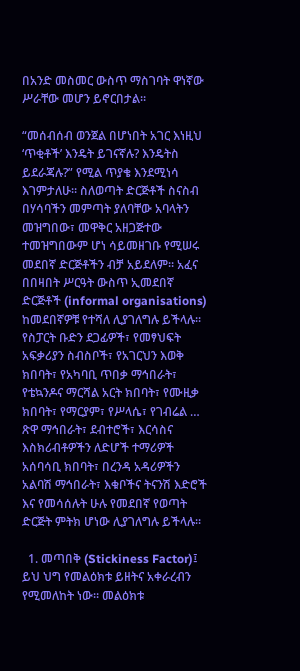በአንድ መስመር ውስጥ ማስገባት ዋነኛው ሥራቸው መሆን ይኖርበታል።

“መሰብሰብ ወንጀል በሆነበት አገር እነዚህ ‘ጥቂቶች’ እንዴት ይገናኛሉ? እንዴትስ ይደራጃሉ?” የሚል ጥያቄ እንደሚነሳ እገምታለሁ። ስለወጣት ድርጅቶች ስናስብ በሃሳባችን መምጣት ያለባቸው አባላትን መዝግበው፣ መዋቅር አዘጋጅተው ተመዝግበውም ሆነ ሳይመዘገቡ የሚሠሩ መደበኛ ድርጅቶችን ብቻ አይደለም። አፈና በበዛበት ሥርዓት ውስጥ ኢመደበኛ ድርጅቶች (informal organisations) ከመደበኛዎቹ የተሻለ ሊያገለግሉ ይችላሉ። የስፓርት ቡድን ደጋፊዎች፣ የመፃህፍት አፍቃሪያን ስብስቦች፣ የአገርህን እወቅ ክበባት፣ የአካባቢ ጥበቃ ማኅበራት፣ የቴኳንዶና ማርሻል አርት ክበባት፣ የሙዚቃ ክበባት፣ የማርያም፣ የሥላሴ፣ የገብሬል … ጽዋ ማኅበራት፣ ደብተሮች፣ እርሳስና እስክሪብቶዎችን ለድሆች ተማሪዎች አሰባሳቢ ክበባት፣ በረንዳ አዳሪዎችን አልባሽ ማኅበራት፣ እቁቦችና ትናንሽ እድሮች እና የመሳሰሉት ሁሉ የመደበኛ የወጣት ድርጅት ምትክ ሆነው ሊያገለግሉ ይችላሉ።

  1. መጣበቅ (Stickiness Factor)፤ ይህ ህግ የመልዕክቱ ይዘትና አቀራረብን የሚመለከት ነው። መልዕክቱ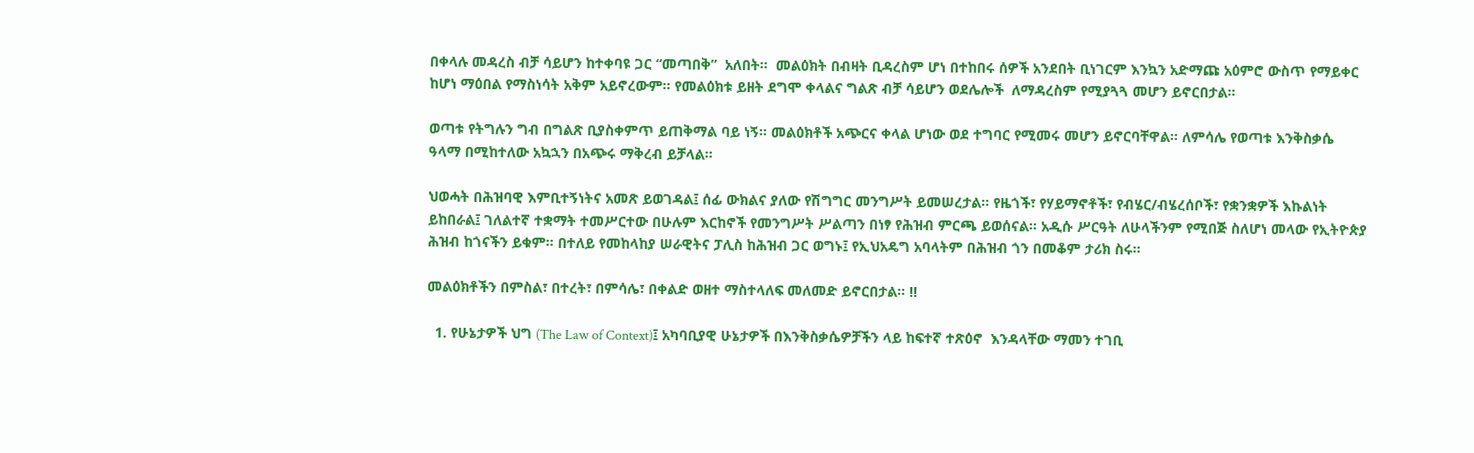በቀላሉ መዳረስ ብቻ ሳይሆን ከተቀባዩ ጋር “መጣበቅ”  አለበት።  መልዕክት በብዛት ቢዳረስም ሆነ በተከበሩ ሰዎች አንደበት ቢነገርም እንኳን አድማጩ አዕምሮ ውስጥ የማይቀር ከሆነ ማዕበል የማስነሳት አቅም አይኖረውም። የመልዕክቱ ይዘት ደግሞ ቀላልና ግልጽ ብቻ ሳይሆን ወደሌሎች  ለማዳረስም የሚያጓጓ መሆን ይኖርበታል።

ወጣቱ የትግሉን ግብ በግልጽ ቢያስቀምጥ ይጠቅማል ባይ ነኝ። መልዕክቶች አጭርና ቀላል ሆነው ወደ ተግባር የሚመሩ መሆን ይኖርባቸዋል። ለምሳሌ የወጣቱ እንቅስቃሴ ዓላማ በሚከተለው አኳኋን በአጭሩ ማቅረብ ይቻላል።

ህወሓት በሕዝባዊ እምቢተኝነትና አመጽ ይወገዳል፤ ሰፊ ውክልና ያለው የሽግግር መንግሥት ይመሠረታል። የዜጎች፣ የሃይማኖቶች፣ የብሄር/ብሄረሰቦች፣ የቋንቋዎች እኩልነት ይከበራል፤ ገለልተኛ ተቋማት ተመሥርተው በሁሉም እርከኖች የመንግሥት ሥልጣን በነፃ የሕዝብ ምርጫ ይወሰናል። አዲሱ ሥርዓት ለሁላችንም የሚበጅ ስለሆነ መላው የኢትዮጵያ ሕዝብ ከጎናችን ይቁም። በተለይ የመከላከያ ሠራዊትና ፓሊስ ከሕዝብ ጋር ወግኑ፤ የኢህአዴግ አባላትም በሕዝብ ጎን በመቆም ታሪክ ስሩ።

መልዕክቶችን በምስል፣ በተረት፣ በምሳሌ፣ በቀልድ ወዘተ ማስተላለፍ መለመድ ይኖርበታል። !!

  1. የሁኔታዎች ህግ (The Law of Context)፤ አካባቢያዊ ሁኔታዎች በእንቅስቃሴዎቻችን ላይ ከፍተኛ ተጽዕኖ  እንዳላቸው ማመን ተገቢ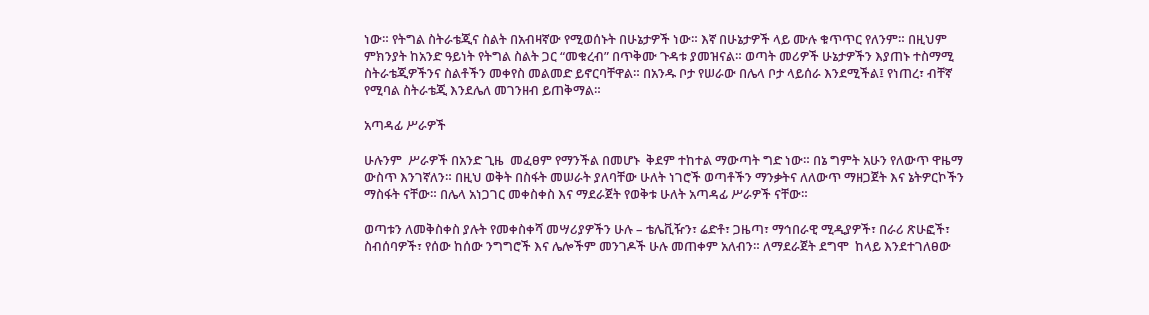ነው። የትግል ስትራቴጂና ስልት በአብዛኛው የሚወሰኑት በሁኔታዎች ነው። እኛ በሁኔታዎች ላይ ሙሉ ቁጥጥር የለንም። በዚህም ምክንያት ከአንድ ዓይነት የትግል ስልት ጋር “መቁረብ” በጥቅሙ ጉዳቱ ያመዝናል። ወጣት መሪዎች ሁኔታዎችን እያጠኑ ተስማሚ ስትራቴጂዎችንና ስልቶችን መቀየስ መልመድ ይኖርባቸዋል። በአንዱ ቦታ የሠራው በሌላ ቦታ ላይሰራ እንደሚችል፤ የነጠረ፣ ብቸኛ የሚባል ስትራቴጂ እንደሌለ መገንዘብ ይጠቅማል።

አጣዳፊ ሥራዎች

ሁሉንም  ሥራዎች በአንድ ጊዜ  መፈፀም የማንችል በመሆኑ  ቅደም ተከተል ማውጣት ግድ ነው። በኔ ግምት አሁን የለውጥ ዋዜማ ውስጥ እንገኛለን። በዚህ ወቅት በስፋት መሠራት ያለባቸው ሁለት ነገሮች ወጣቶችን ማንቃትና ለለውጥ ማዘጋጀት እና ኔትዎርኮችን ማስፋት ናቸው። በሌላ አነጋገር መቀስቀስ እና ማደራጀት የወቅቱ ሁለት አጣዳፊ ሥራዎች ናቸው።

ወጣቱን ለመቅስቀስ ያሉት የመቀስቀሻ መሣሪያዎችን ሁሉ – ቴሌቪዥን፣ ሬድቶ፣ ጋዜጣ፣ ማኅበራዊ ሚዲያዎች፣ በራሪ ጽሁፎች፣ ስብሰባዎች፣ የሰው ከሰው ንግግሮች እና ሌሎችም መንገዶች ሁሉ መጠቀም አለብን። ለማደራጀት ደግሞ  ከላይ እንደተገለፀው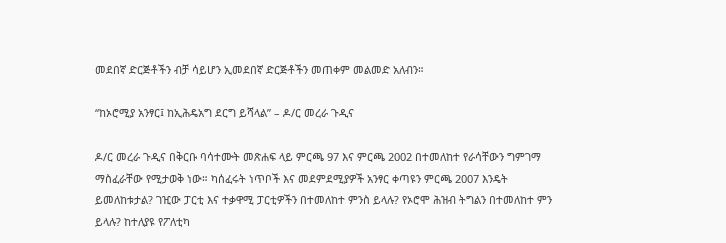መደበኛ ድርጅቶችን ብቻ ሳይሆን ኢመደበኛ ድርጅቶችን መጠቀም መልመድ አለብን።

“ከኦሮሚያ አንፃር፤ ከኢሕዴአግ ደርግ ይሻላል” – ዶ/ር መረራ ጉዲና

ዶ/ር መረራ ጉዲና በቅርቡ ባሳተሙት መጽሐፍ ላይ ምርጫ 97 እና ምርጫ 2002 በተመለከተ የራሳቸውን ግምገማ ማስፈራቸው የሚታወቅ ነው። ካሰፈሩት ነጥቦች እና መደምደሚያዎች አንፃር ቀጣዩን ምርጫ 2007 እንዴት ይመለከቱታል? ገዢው ፓርቲ እና ተቃዋሚ ፓርቲዎችን በተመለከተ ምንስ ይላሉ? የኦሮሞ ሕዝብ ትግልን በተመለከተ ምን ይላሉ? ከተለያዩ የፖለቲካ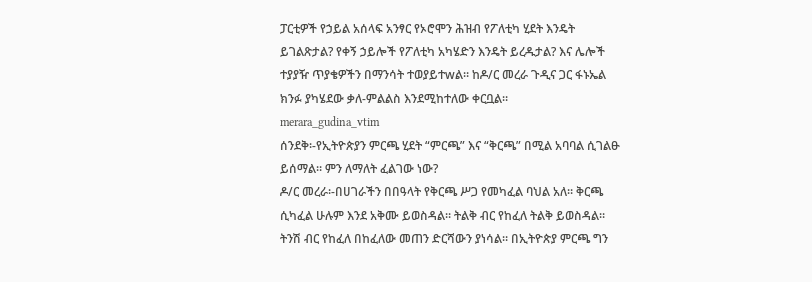ፓርቲዎች የኃይል አሰላፍ አንፃር የኦሮሞን ሕዝብ የፖለቲካ ሂደት እንዴት ይገልጽታል? የቀኝ ኃይሎች የፖለቲካ አካሄድን እንዴት ይረዱታል? እና ሌሎች ተያያዥ ጥያቄዎችን በማንሳት ተወያይተwል። ከዶ/ር መረራ ጉዲና ጋር ፋኑኤል ክንፉ ያካሄደው ቃለ-ምልልስ እንደሚከተለው ቀርቧል።
merara_gudina_vtim
ሰንደቅ፡-የኢትዮጵያን ምርጫ ሂደት “ምርጫ” እና “ቅርጫ” በሚል አባባል ሲገልፁ ይሰማል። ምን ለማለት ፈልገው ነው?
ዶ/ር መረራ፡-በሀገራችን በበዓላት የቅርጫ ሥጋ የመካፈል ባህል አለ። ቅርጫ ሲካፈል ሁሉም እንደ አቅሙ ይወስዳል። ትልቅ ብር የከፈለ ትልቅ ይወስዳል። ትንሽ ብር የከፈለ በከፈለው መጠን ድርሻውን ያነሳል። በኢትዮጵያ ምርጫ ግን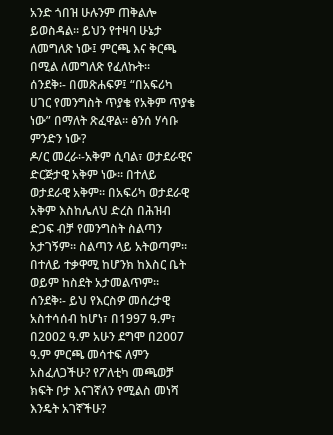አንድ ጎበዝ ሁሉንም ጠቅልሎ ይወስዳል። ይህን የተዛባ ሁኔታ ለመግለጽ ነው፤ ምርጫ እና ቅርጫ በሚል ለመግለጽ የፈለኩት።
ሰንደቅ፡- በመጽሐፍዎ፤ “በአፍሪካ ሀገር የመንግስት ጥያቄ የአቅም ጥያቄ ነው” በማለት ጽፈዋል። ፅንሰ ሃሳቡ ምንድን ነው?
ዶ/ር መረራ፡-አቅም ሲባል፣ ወታደራዊና ድርጅታዊ አቅም ነው። በተለይ ወታደራዊ አቅም። በአፍሪካ ወታደራዊ አቅም እስከሌለህ ድረስ በሕዝብ ድጋፍ ብቻ የመንግስት ስልጣን አታገኝም። ስልጣን ላይ አትወጣም። በተለይ ተቃዋሚ ከሆንክ ከእስር ቤት ወይም ከስደት አታመልጥም።
ሰንደቅ፡- ይህ የእርስዎ መሰረታዊ አስተሳሰብ ከሆነ፣ በ1997 ዓ.ም፣ በ2002 ዓ.ም አሁን ደግሞ በ2007 ዓ.ም ምርጫ መሳተፍ ለምን አስፈለጋችሁ? የፖለቲካ መጫወቻ ክፍት ቦታ እናገኛለን የሚልስ መነሻ እንዴት አገኛችሁ?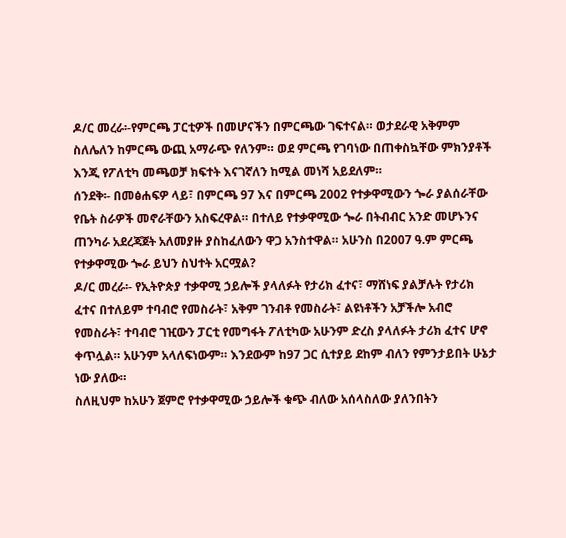ዶ/ር መረራ፡-የምርጫ ፓርቲዎች በመሆናችን በምርጫው ገፍተናል። ወታደራዊ አቅምም ስለሌለን ከምርጫ ውጪ አማራጭ የለንም። ወደ ምርጫ የገባነው በጠቀስኳቸው ምክንያቶች እንጂ የፖለቲካ መጫወቻ ክፍተት እናገኛለን ከሚል መነሻ አይደለም።
ሰንደቅ፡- በመፅሐፍዎ ላይ፣ በምርጫ 97 እና በምርጫ 2002 የተቃዋሚውን ጐራ ያልሰራቸው የቤት ስራዎች መኖራቸውን አስፍረዋል። በተለይ የተቃዋሚው ጐራ በትብብር አንድ መሆኑንና ጠንካራ አደረጃጀት አለመያዙ ያስከፈለውን ዋጋ አንስተዋል። አሁንስ በ2007 ዓ.ም ምርጫ የተቃዋሚው ጐራ ይህን ስህተት አርሟል?
ዶ/ር መረራ፡- የኢትዮጵያ ተቃዋሚ ኃይሎች ያላለፉት የታሪክ ፈተና፣ ማሸነፍ ያልቻሉት የታሪክ ፈተና በተለይም ተባብሮ የመስራት፣ አቅም ገንብቶ የመስራት፣ ልዩነቶችን አቻችሎ አብሮ የመስራት፣ ተባብሮ ገዢውን ፓርቲ የመግፋት ፖለቲካው አሁንም ድረስ ያላለፉት ታሪክ ፈተና ሆኖ ቀጥሏል። አሁንም አላለፍነውም። እንደውም ከ97 ጋር ሲተያይ ደከም ብለን የምንታይበት ሁኔታ ነው ያለው።
ስለዚህም ከአሁን ጀምሮ የተቃዋሚው ኃይሎች ቁጭ ብለው አሰላስለው ያለንበትን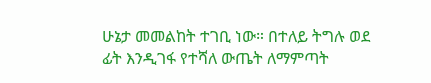ሁኔታ መመልከት ተገቢ ነው። በተለይ ትግሉ ወደ ፊት እንዲገፋ የተሻለ ውጤት ለማምጣት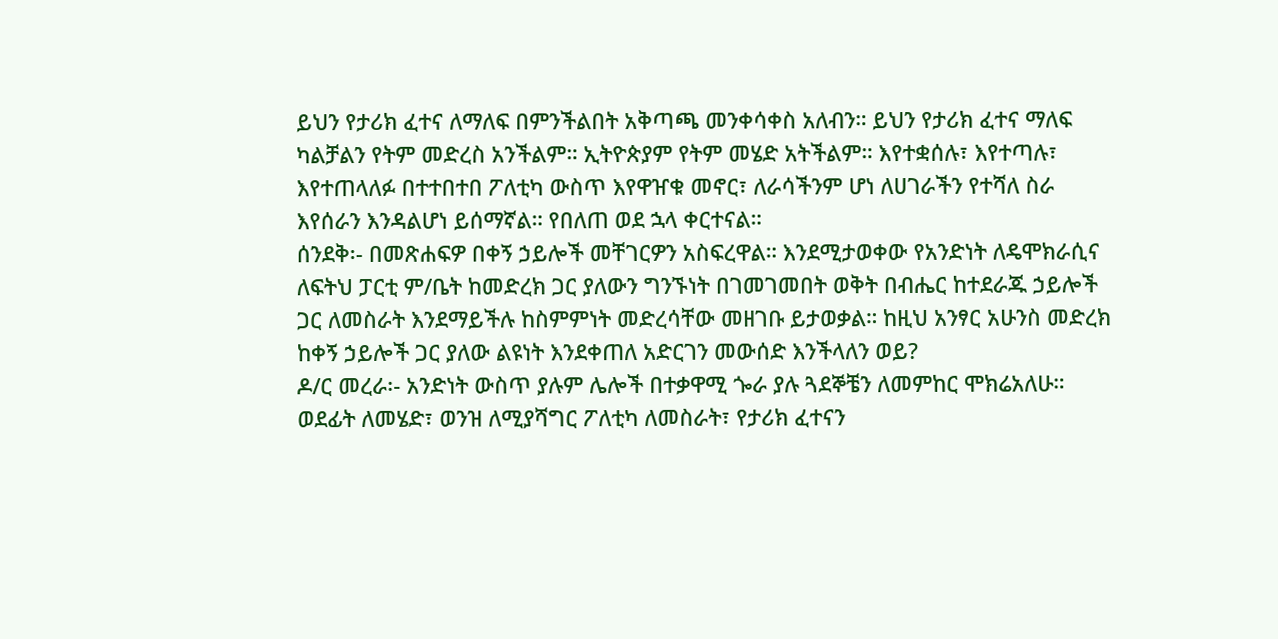ይህን የታሪክ ፈተና ለማለፍ በምንችልበት አቅጣጫ መንቀሳቀስ አለብን። ይህን የታሪክ ፈተና ማለፍ ካልቻልን የትም መድረስ አንችልም። ኢትዮጵያም የትም መሄድ አትችልም። እየተቋሰሉ፣ እየተጣሉ፣ እየተጠላለፉ በተተበተበ ፖለቲካ ውስጥ እየዋዠቁ መኖር፣ ለራሳችንም ሆነ ለሀገራችን የተሻለ ስራ እየሰራን እንዳልሆነ ይሰማኛል። የበለጠ ወደ ኋላ ቀርተናል።
ሰንደቅ፡- በመጽሐፍዎ በቀኝ ኃይሎች መቸገርዎን አስፍረዋል። እንደሚታወቀው የአንድነት ለዴሞክራሲና ለፍትህ ፓርቲ ም/ቤት ከመድረክ ጋር ያለውን ግንኙነት በገመገመበት ወቅት በብሔር ከተደራጁ ኃይሎች ጋር ለመስራት እንደማይችሉ ከስምምነት መድረሳቸው መዘገቡ ይታወቃል። ከዚህ አንፃር አሁንስ መድረክ ከቀኝ ኃይሎች ጋር ያለው ልዩነት እንደቀጠለ አድርገን መውሰድ እንችላለን ወይ?
ዶ/ር መረራ፡- አንድነት ውስጥ ያሉም ሌሎች በተቃዋሚ ጐራ ያሉ ጓደኞቼን ለመምከር ሞክሬአለሁ። ወደፊት ለመሄድ፣ ወንዝ ለሚያሻግር ፖለቲካ ለመስራት፣ የታሪክ ፈተናን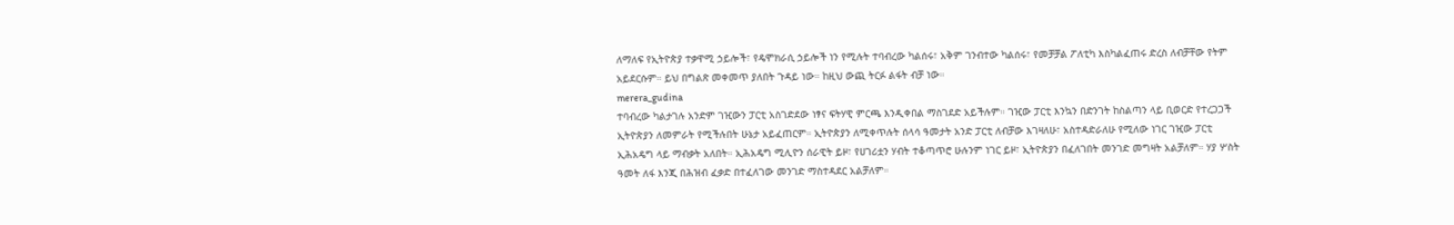ለማለፍ የኢትዮጵያ ተቃዋሚ ኃይሎች፣ የዴሞክራሲ ኃይሎች ነን የሚሉት ተባብረው ካልሰሩ፣ አቅም ገንብተው ካልሰሩ፣ የመቻቻል ፖለቲካ እስካልፈጠሩ ድረስ ለብቻቸው የትም አይደርሱም። ይህ በግልጽ መቀመጥ ያለበት ጉዳይ ነው። ከዚህ ውጪ ትርፉ ልፋት ብቻ ነው።
merera_gudina
ተባብረው ካልታገሉ አንድም ገዢውን ፓርቲ አስገድደው ነፃና ፍትሃዊ ምርጫ እንዲቀበል ማስገደድ አይችሉም። ገዢው ፓርቲ እንኳን በድንገት ከስልጣን ላይ ቢወርድ የተረጋጋች ኢትዮጵያን ለመምራት የሚችሉበት ሁኔታ አይፈጠርም። ኢትዮጵያን ለሚቀጥሉት ሰላሳ ዓመታት አንድ ፓርቲ ለብቻው እገዛለሁ፣ አስተዳድራለሁ የሚለው ነገር ገዢው ፓርቲ ኢሕአዴግ ላይ ማብቃት አለበት። ኢሕአዴግ ሚሊዮን ሰራዊት ይዞ፣ የሀገሪቷን ሃብት ተቆጣጥሮ ሁሉንም ነገር ይዞ፣ ኢትዮጵያን በፈለገበት መንገድ መግዛት አልቻለም። ሃያ ሦስት ዓመት ለፋ እንጂ በሕዝብ ፈቃድ በተፈለገው መንገድ ማስተዳደር አልቻለም።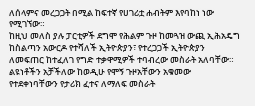ለሰላምና መረጋጋት በሚል ከፍተኛ የሀገሪቷ ሐብትም እየባከነ ነው የሚገኘው።
ከዚህ መለስ ያሉ ፓርቲዎች ደግሞ የሕልም ጉዞ ከመጓዝ ውጪ ኢሕአዴግ ከስልጣን አውርዶ የተሻለች ኢትዮጵያን፣ የተረጋጋች ኢትዮጵያን ለመፍጠር ከተፈለገ የግድ ተቃዋሚዎች ተባብረው መስራት አለባቸው። ልዩነቶችን አቻችለው ከወዲሁ የሞኝ ጉዞአቸውን አቁመው የተደቀነባቸውን የታሪክ ፈተና ለማለፍ መስራት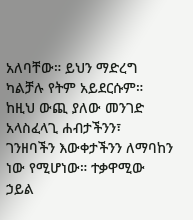አለባቸው። ይህን ማድረግ ካልቻሉ የትም አይደርሱም። ከዚህ ውጪ ያለው መንገድ አላስፈላጊ ሐብታችንን፣ ገንዘባችን እውቀታችንን ለማባከን ነው የሚሆነው። ተቃዋሚው ኃይል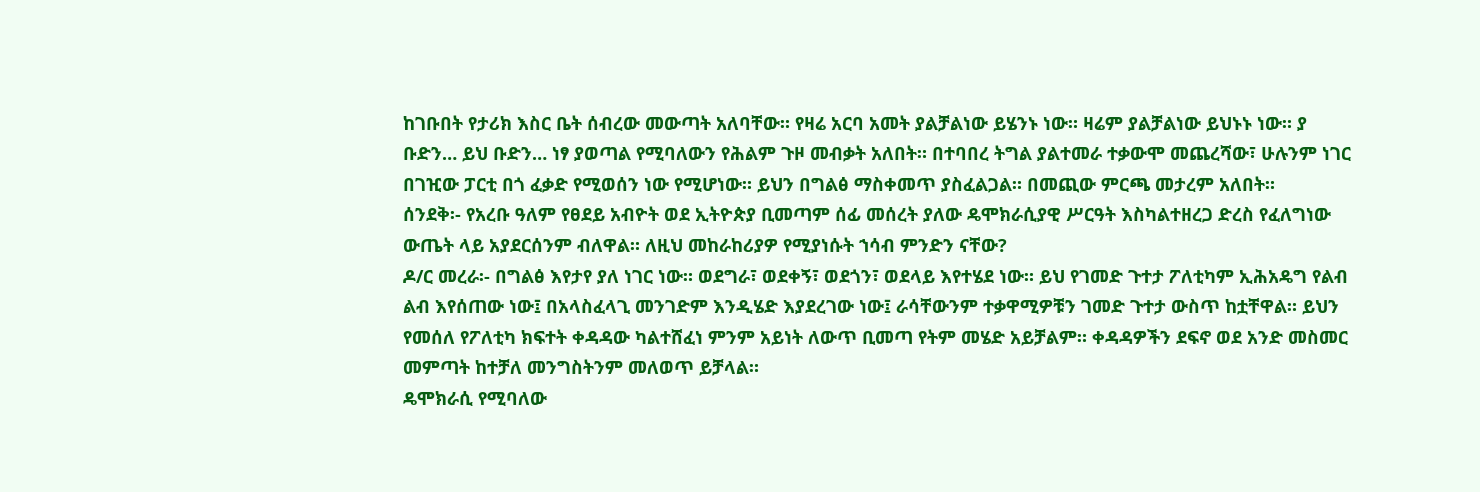ከገቡበት የታሪክ እስር ቤት ሰብረው መውጣት አለባቸው። የዛሬ አርባ አመት ያልቻልነው ይሄንኑ ነው። ዛሬም ያልቻልነው ይህኑኑ ነው። ያ ቡድን… ይህ ቡድን… ነፃ ያወጣል የሚባለውን የሕልም ጉዞ መብቃት አለበት። በተባበረ ትግል ያልተመራ ተቃውሞ መጨረሻው፣ ሁሉንም ነገር በገዢው ፓርቲ በጎ ፈቃድ የሚወሰን ነው የሚሆነው። ይህን በግልፅ ማስቀመጥ ያስፈልጋል። በመጪው ምርጫ መታረም አለበት።
ሰንደቅ፡- የአረቡ ዓለም የፀደይ አብዮት ወደ ኢትዮጵያ ቢመጣም ሰፊ መሰረት ያለው ዴሞክራሲያዊ ሥርዓት እስካልተዘረጋ ድረስ የፈለግነው ውጤት ላይ አያደርሰንም ብለዋል። ለዚህ መከራከሪያዎ የሚያነሱት ኀሳብ ምንድን ናቸው?
ዶ/ር መረራ፡- በግልፅ እየታየ ያለ ነገር ነው። ወደግራ፣ ወደቀኝ፣ ወደጎን፣ ወደላይ እየተሄደ ነው። ይህ የገመድ ጉተታ ፖለቲካም ኢሕአዴግ የልብ ልብ እየሰጠው ነው፤ በአላስፈላጊ መንገድም እንዲሄድ እያደረገው ነው፤ ራሳቸውንም ተቃዋሚዎቹን ገመድ ጉተታ ውስጥ ከቷቸዋል። ይህን የመሰለ የፖለቲካ ክፍተት ቀዳዳው ካልተሸፈነ ምንም አይነት ለውጥ ቢመጣ የትም መሄድ አይቻልም። ቀዳዳዎችን ደፍኖ ወደ አንድ መስመር መምጣት ከተቻለ መንግስትንም መለወጥ ይቻላል።
ዴሞክራሲ የሚባለው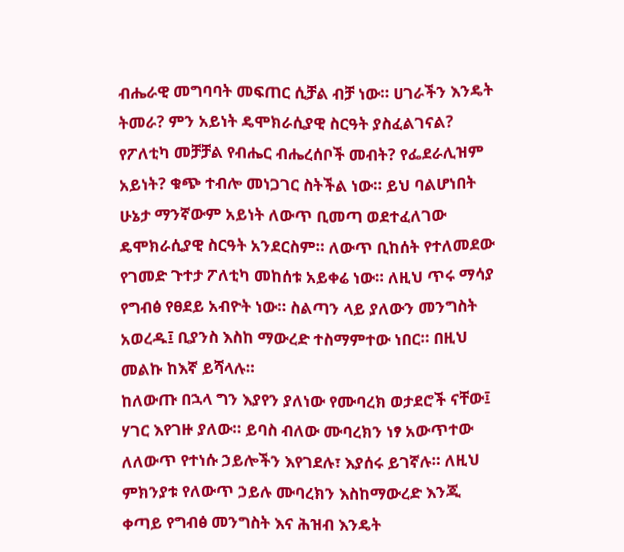ብሔራዊ መግባባት መፍጠር ሲቻል ብቻ ነው። ሀገራችን እንዴት ትመራ? ምን አይነት ዴሞክራሲያዊ ስርዓት ያስፈልገናል? የፖለቲካ መቻቻል የብሔር ብሔረሰቦች መብት? የፌደራሊዝም አይነት? ቁጭ ተብሎ መነጋገር ስትችል ነው። ይህ ባልሆነበት ሁኔታ ማንኛውም አይነት ለውጥ ቢመጣ ወደተፈለገው ዴሞክራሲያዊ ስርዓት አንደርስም። ለውጥ ቢከሰት የተለመደው የገመድ ጉተታ ፖለቲካ መከሰቱ አይቀሬ ነው። ለዚህ ጥሩ ማሳያ የግብፅ የፀደይ አብዮት ነው። ስልጣን ላይ ያለውን መንግስት አወረዱ፤ ቢያንስ እስከ ማውረድ ተስማምተው ነበር። በዚህ መልኩ ከእኛ ይሻላሉ።
ከለውጡ በኋላ ግን እያየን ያለነው የሙባረክ ወታደሮች ናቸው፤ ሃገር እየገዙ ያለው። ይባስ ብለው ሙባረክን ነፃ አውጥተው ለለውጥ የተነሱ ኃይሎችን እየገደሉ፣ እያሰሩ ይገኛሉ። ለዚህ ምክንያቱ የለውጥ ኃይሉ ሙባረክን እስከማውረድ እንጂ ቀጣይ የግብፅ መንግስት እና ሕዝብ እንዴት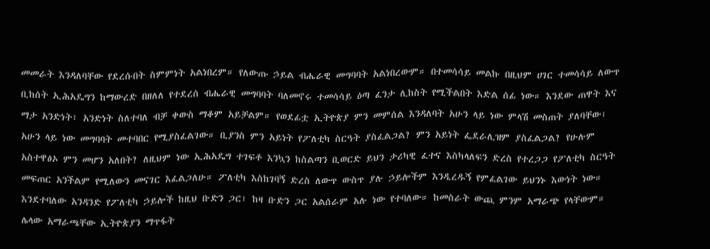መመራት እንዳለባቸው የደረሱበት ስምምነት አልነበረም። የለውጡ ኃይል ብሔራዊ መግባባት አልነበረውም። በተመሳሳይ መልኩ በዚህም ሀገር ተመሳሳይ ለውጥ ቢከሰት ኢሕአዴግን ከማውረድ በዘለለ የተደረሰ ብሔራዊ መግባባት ባለመኖሩ ተመሳሳይ ዕጣ ፈንታ ሊከስት የሚችልበት እድል ሰፊ ነው። እንደው ጠዋት እና ማታ አንድነት፣ አንድነት ስለተባለ ብቻ ቀውስ ማቆም አይቻልም። የወደፊቷ ኢትዮጵያ ምን መምሰል እንዳለባት አሁን ላይ ነው ምላሽ መስጠት ያለባቸው፣ አሁን ላይ ነው መግባባት መተባበር የሚያስፈልገው። ቢያንስ ምን አይነት የፖለቲካ ስርዓት ያስፈልጋል? ምን አይነት ፌደራሊዝም ያስፈልጋል? የሁሉም አስተዋፅኦ ምን መሆን አለበት? ለዚህም ነው ኢሕአዴግ ተገፍቶ እንኳን ከስልጣን ቢወርድ ይህን ታሪካዊ ፈተና እስካላለፍን ድረስ የተረጋጋ የፖለቲካ ስርዓት መፍጠር አንችልም የሚለውን መናገር እፈልጋለሁ። ፖለቲካ እስከገባኝ ድረስ ለውጥ ውስጥ ያሉ ኃይሎችም እንዲረዱኝ የምፈልገው ይህንኑ እውነት ነው።
እንደተባለው አንዳንድ የፖለቲካ ኃይሎች ከዚህ ቡድን ጋር፣ ከዛ ቡድን ጋር አልሰራም አሉ ነው የተባለው። ከመስራት ውጪ ምንም አማራጭ የላቸውም። ሌላው አማራጫቸው ኢትዮጵያን ማጥፋት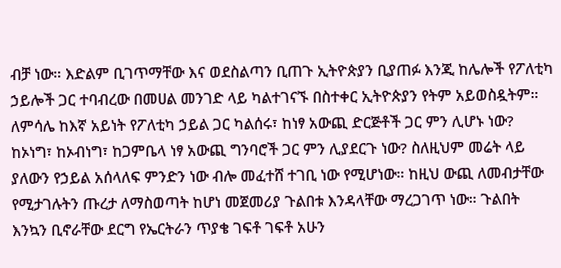ብቻ ነው። እድልም ቢገጥማቸው እና ወደስልጣን ቢጠጉ ኢትዮጵያን ቢያጠፉ እንጂ ከሌሎች የፖለቲካ ኃይሎች ጋር ተባብረው በመሀል መንገድ ላይ ካልተገናኙ በስተቀር ኢትዮጵያን የትም አይወስዷትም። ለምሳሌ ከእኛ አይነት የፖለቲካ ኃይል ጋር ካልሰሩ፣ ከነፃ አውጪ ድርጅቶች ጋር ምን ሊሆኑ ነው? ከኦነግ፣ ከኦብነግ፣ ከጋምቤላ ነፃ አውጪ ግንባሮች ጋር ምን ሊያደርጉ ነው? ስለዚህም መሬት ላይ ያለውን የኃይል አሰላለፍ ምንድን ነው ብሎ መፈተሸ ተገቢ ነው የሚሆነው። ከዚህ ውጪ ለመብታቸው የሚታገሉትን ጡረታ ለማስወጣት ከሆነ መጀመሪያ ጉልበቱ እንዳላቸው ማረጋገጥ ነው። ጉልበት እንኳን ቢኖራቸው ደርግ የኤርትራን ጥያቄ ገፍቶ ገፍቶ አሁን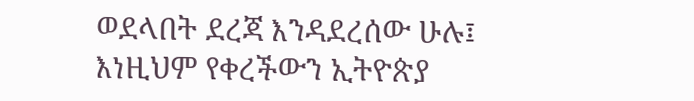ወደላበት ደረጃ እንዳደረሰው ሁሉ፤ እነዚህም የቀረችውን ኢትዮጵያ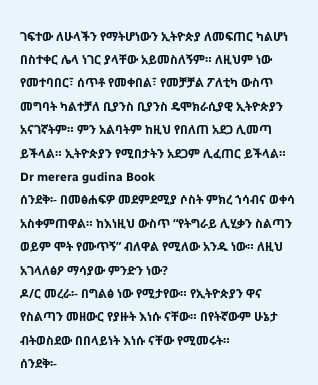ገፍተው ለሁላችን የማትሆነውን ኢትዮጵያ ለመፍጠር ካልሆነ በስተቀር ሌላ ነገር ያላቸው አይመስለኝም። ለዚህም ነው የመተባበር፣ ሰጥቶ የመቀበል፣ የመቻቻል ፖለቲካ ውስጥ መግባት ካልተቻለ ቢያንስ ቢያንስ ዴሞክራሲያዊ ኢትዮጵያን አናገኛትም። ምን አልባትም ከዚህ የበለጠ አደጋ ሊመጣ ይችላል። ኢትዮጵያን የሚበታትን አደጋም ሊፈጠር ይችላል።
Dr merera gudina Book
ሰንደቅ፡- በመፅሐፍዎ መደምደሚያ ሶስት ምክረ ኀሳብና ወቀሳ አስቀምጠዋል። ከእነዚህ ውስጥ “የትግራይ ሊሂቃን ስልጣን ወይም ሞት የሙጥኝ” ብለዋል የሚለው አንዱ ነው። ለዚህ አገላለፅዖ ማሳያው ምንድን ነው?
ዶ/ር መረራ፡- በግልፅ ነው የሚታየው። የኢትዮጵያን ዋና የስልጣን መዘውር የያዙት እነሱ ናቸው። በየትኛውም ሁኔታ ብትወስደው በበላይነት እነሱ ናቸው የሚመሩት።
ሰንደቅ፡-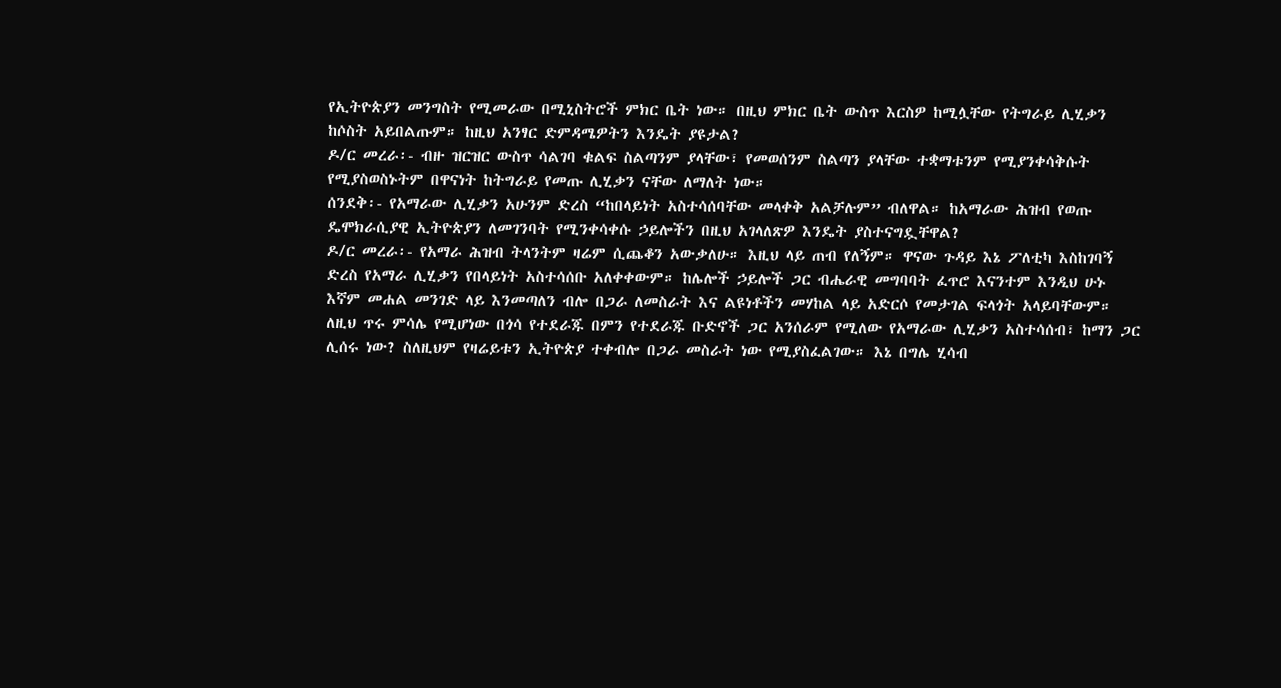የኢትዮጵያን መንግስት የሚመራው በሚኒስትሮች ምክር ቤት ነው። በዚህ ምክር ቤት ውስጥ እርስዎ ከሚሏቸው የትግራይ ሊሂቃን ከሶስት አይበልጡም። ከዚህ አንፃር ድምዳሜዎትን እንዴት ያዩታል?
ዶ/ር መረራ፡- ብዙ ዝርዝር ውስጥ ሳልገባ ቁልፍ ስልጣንም ያላቸው፣ የመወሰንም ስልጣን ያላቸው ተቋማቱንም የሚያንቀሳቅሱት የሚያስወስኑትም በዋናነት ከትግራይ የመጡ ሊሂቃን ናቸው ለማለት ነው።
ሰንደቅ፡- የአማራው ሊሂቃን አሁንም ድረስ “ከበላይነት አስተሳሰባቸው መላቀቅ አልቻሉም” ብለዋል። ከአማራው ሕዝብ የወጡ ዴሞክራሲያዊ ኢትዮጵያን ለመገንባት የሚንቀሳቀሱ ኃይሎችን በዚህ አገላለጽዎ እንዴት ያስተናግዷቸዋል?
ዶ/ር መረራ፡- የአማራ ሕዝብ ትላንትም ዛሬም ሲጨቆን አውቃለሁ። እዚህ ላይ ጠብ የለኝም። ዋናው ጉዳይ እኔ ፖለቲካ እስከገባኝ ድረስ የአማራ ሊሂቃን የበላይነት አስተሳሰቡ አለቀቀውም። ከሌሎች ኃይሎች ጋር ብሔራዊ መግባባት ፈጥሮ እናንተም እንዲህ ሁኑ እኛም መሐል መንገድ ላይ እንመጣለን ብሎ በጋራ ለመስራት እና ልዩነቶችን መሃከል ላይ አድርሶ የመታገል ፍላጎት አላይባቸውም። ለዚህ ጥሩ ምሳሌ የሚሆነው በጎሳ የተደራጁ በምን የተደራጁ ቡድኖች ጋር አንሰራም የሚለው የአማራው ሊሂቃን አስተሳሰብ፣ ከማን ጋር ሊሰሩ ነው? ስለዚህም የዛሬይቱን ኢትዮጵያ ተቀብሎ በጋራ መስራት ነው የሚያስፈልገው። እኔ በግሌ ሂሳብ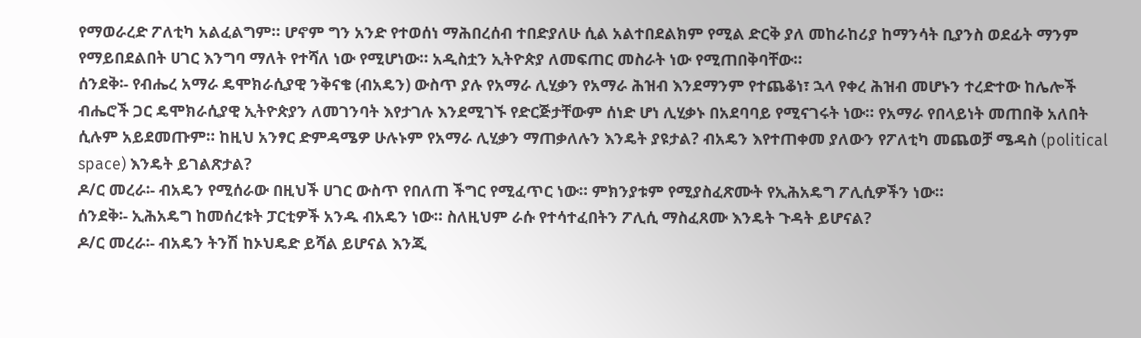የማወራረድ ፖለቲካ አልፈልግም። ሆኖም ግን አንድ የተወሰነ ማሕበረሰብ ተበድያለሁ ሲል አልተበደልክም የሚል ድርቅ ያለ መከራከሪያ ከማንሳት ቢያንስ ወደፊት ማንም የማይበደልበት ሀገር እንግባ ማለት የተሻለ ነው የሚሆነው። አዲስቷን ኢትዮጵያ ለመፍጠር መስራት ነው የሚጠበቅባቸው።
ሰንደቅ፡- የብሔረ አማራ ዴሞክራሲያዊ ንቅናቄ (ብአዴን) ውስጥ ያሉ የአማራ ሊሂቃን የአማራ ሕዝብ እንደማንም የተጨቆነ፣ ኋላ የቀረ ሕዝብ መሆኑን ተረድተው ከሌሎች ብሔሮች ጋር ዴሞክራሲያዊ ኢትዮጵያን ለመገንባት እየታገሉ እንደሚገኙ የድርጅታቸውም ሰነድ ሆነ ሊሂቃኑ በአደባባይ የሚናገሩት ነው። የአማራ የበላይነት መጠበቅ አለበት ሲሉም አይደመጡም። ከዚህ አንፃር ድምዳሜዎ ሁሉኑም የአማራ ሊሂቃን ማጠቃለሉን እንዴት ያዩታል? ብአዴን እየተጠቀመ ያለውን የፖለቲካ መጨወቻ ሜዳስ (political space) እንዴት ይገልጽታል?
ዶ/ር መረራ፡- ብአዴን የሚሰራው በዚህች ሀገር ውስጥ የበለጠ ችግር የሚፈጥር ነው። ምክንያቱም የሚያስፈጽሙት የኢሕአዴግ ፖሊሲዎችን ነው።
ሰንደቅ፡- ኢሕአዴግ ከመሰረቱት ፓርቲዎች አንዱ ብአዴን ነው። ስለዚህም ራሱ የተሳተፈበትን ፖሊሲ ማስፈጸሙ እንዴት ጉዳት ይሆናል?
ዶ/ር መረራ፡- ብአዴን ትንሽ ከኦህዴድ ይሻል ይሆናል እንጂ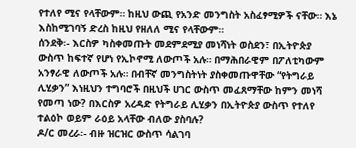የተለየ ሚና የላቸውም። ከዚህ ውጪ የአንድ መንግስት አስፈፃሚዎች ናቸው። እኔ እስከሚገባኝ ድረስ ከዚህ የዘለለ ሚና የላቸውም።
ሰንደቅ፡- እርስዎ ካስቀመጡት መደምደሚያ መነሻነት ወስደን፣ በኢትዮጵያ ውስጥ ከፍተኛ የሆነ የኢኮኖሚ ለውጦች አሉ። በማሕበራዊም በፖለቲካውም አንፃራዊ ለውጦች አሉ። በብቸኛ መንግስትነት ያስቀመጡዋቸው “የትግራይ ሊሂቃን” እነዚህን ተግባሮች በዚህች ሀገር ውስጥ መፈጸማቸው ከምን መነሻ የመጣ ነው? በእርስዎ አረዳድ የትግራይ ሊሂቃን በኢትዮጵያ ውስጥ የተለየ ተልዕኮ ወይም ራዕይ አላቸው ብለው ያስባሉ?
ዶ/ር መረራ፡- ብዙ ዝርዝር ውስጥ ሳልገባ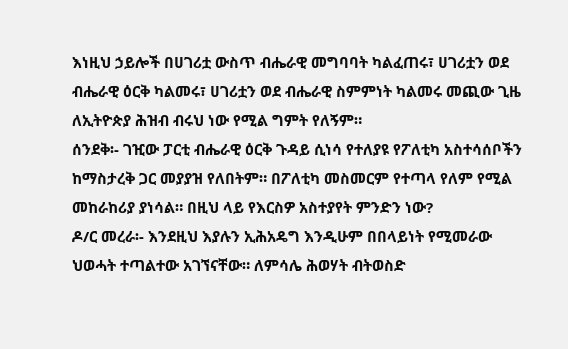እነዚህ ኃይሎች በሀገሪቷ ውስጥ ብሔራዊ መግባባት ካልፈጠሩ፣ ሀገሪቷን ወደ ብሔራዊ ዕርቅ ካልመሩ፣ ሀገሪቷን ወደ ብሔራዊ ስምምነት ካልመሩ መጪው ጊዜ ለኢትዮጵያ ሕዝብ ብሩህ ነው የሚል ግምት የለኝም።
ሰንደቅ፡- ገዢው ፓርቲ ብሔራዊ ዕርቅ ጉዳይ ሲነሳ የተለያዩ የፖለቲካ አስተሳሰቦችን ከማስታረቅ ጋር መያያዝ የለበትም። በፖለቲካ መስመርም የተጣላ የለም የሚል መከራከሪያ ያነሳል። በዚህ ላይ የእርስዎ አስተያየት ምንድን ነው?
ዶ/ር መረራ፡- እንደዚህ እያሉን ኢሕአዴግ እንዲሁም በበላይነት የሚመራው ህወሓት ተጣልተው አገኘናቸው። ለምሳሌ ሕወሃት ብትወስድ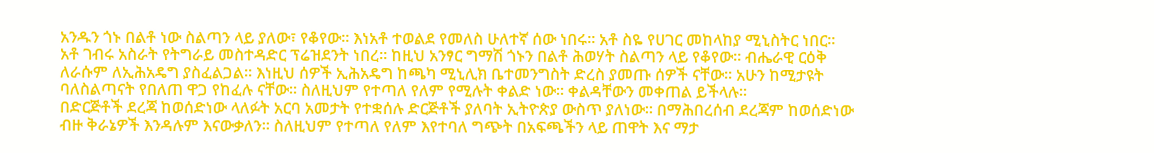አንዱን ጎኑ በልቶ ነው ስልጣን ላይ ያለው፣ የቆየው። እነአቶ ተወልደ የመለስ ሁለተኛ ሰው ነበሩ። አቶ ስዬ የሀገር መከላከያ ሚኒስትር ነበር። አቶ ገብሩ አስራት የትግራይ መስተዳድር ፕሬዝደንት ነበረ። ከዚህ አንፃር ግማሽ ጎኑን በልቶ ሕወሃት ስልጣን ላይ የቆየው። ብሔራዊ ርዕቅ ለራሱም ለኢሕአዴግ ያስፈልጋል። እነዚህ ሰዎች ኢሕአዴግ ከጫካ ሚኒሊክ ቤተመንግስት ድረስ ያመጡ ሰዎች ናቸው። አሁን ከሚታዩት ባለስልጣናት የበለጠ ዋጋ የከፈሉ ናቸው። ስለዚህም የተጣለ የለም የሚሉት ቀልድ ነው። ቀልዳቸውን መቀጠል ይችላሉ።
በድርጅቶች ደረጃ ከወሰድነው ላለፉት አርባ አመታት የተቋሰሉ ድርጅቶች ያለባት ኢትዮጵያ ውስጥ ያለነው። በማሕበረሰብ ደረጃም ከወሰድነው ብዙ ቅራኔዎች እንዳሉም እናውቃለን። ስለዚህም የተጣለ የለም እየተባለ ግጭት በአፍጫችን ላይ ጠዋት እና ማታ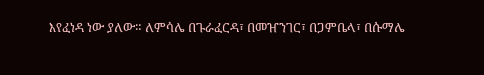እየፈነዳ ነው ያለው። ለምሳሌ በጉራፈርዳ፣ በመዠንገር፣ በጋምቤላ፣ በሱማሌ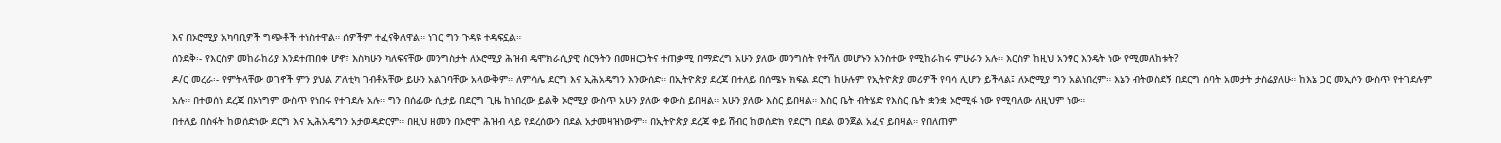እና በኦሮሚያ አካባቢዎች ግጭቶች ተነስተዋል። ሰዎችም ተፈናቅለዋል። ነገር ግን ጉዳዩ ተዳፍኗል።
ሰንደቅ፡- የእርስዎ መከራከሪያ እንደተጠበቀ ሆኖ፣ እስካሁን ካለፍናቸው መንግስታት ለኦሮሚያ ሕዝብ ዴሞክራሲያዊ ስርዓትን በመዘርጋትና ተጠቃሚ በማድረግ አሁን ያለው መንግስት የተሻለ መሆኑን አንስተው የሚከራከሩ ምሁራን አሉ። እርስዎ ከዚህ አንፃር እንዴት ነው የሚመለከቱት?
ዶ/ር መረራ፡- የምትላቸው ወገኖች ምን ያህል ፖለቲካ ገብቶአቸው ይሁን አልገባቸው አላውቅም። ለምሳሌ ደርግ እና ኢሕአዴግን እንውሰድ። በኢትዮጵያ ደረጃ በተለይ በሰሜኑ ክፍል ደርግ ከሁሉም የኢትዮጵያ መሪዎች የባሳ ሊሆን ይችላል፤ ለኦሮሚያ ግን አልነበረም። እኔን ብትወስደኝ በደርግ ሰባት አመታት ታስሬያለሁ። ከእኔ ጋር መኢሶን ውስጥ የተገደሉም አሉ። በተወሰነ ደረጃ በኦነግም ውስጥ የነበሩ የተገደሉ አሉ። ግን በሰፊው ሲታይ በደርግ ጊዜ ከነበረው ይልቅ ኦሮሚያ ውስጥ አሁን ያለው ቀውስ ይበዛል። አሁን ያለው እስር ይበዛል። እስር ቤት ብትሄድ የእስር ቤት ቋንቋ ኦሮሚፋ ነው የሚባለው ለዚህም ነው።
በተለይ በስፋት ከወሰድነው ደርግ እና ኢሕአዴግን አታወዳድርም። በዚህ ዘመን በኦሮሞ ሕዝብ ላይ የደረሰውን በደል አታመዛዝነውም። በኢትዮጵያ ደረጃ ቀይ ሽብር ከወሰድክ የደርግ በደል ወንጀል አፈና ይበዛል። የበለጠም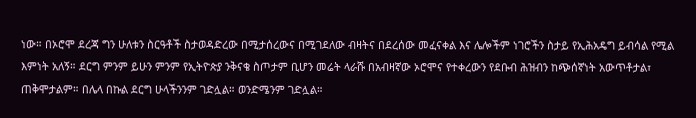ነው። በኦሮሞ ደረጃ ግን ሁለቱን ስርዓቶች ስታወዳድረው በሚታሰረውና በሚገደለው ብዛትና በደረሰው መፈናቀል እና ሌሎችም ነገሮችን ስታይ የኢሕአዴግ ይብሳል የሚል እምነት አለኝ። ደርግ ምንም ይሁን ምንም የኢትዮጵያ ንቅናቄ ስጦታም ቢሆን መሬት ላራሹ በአብዛኛው ኦሮሞና የተቀረውን የደቡብ ሕዝብን ከጭሰኛነት አውጥቶታል፣ ጠቅሞታልም። በሌላ በኩል ደርግ ሁላችንንም ገድሏል። ወንድሜንም ገድሏል።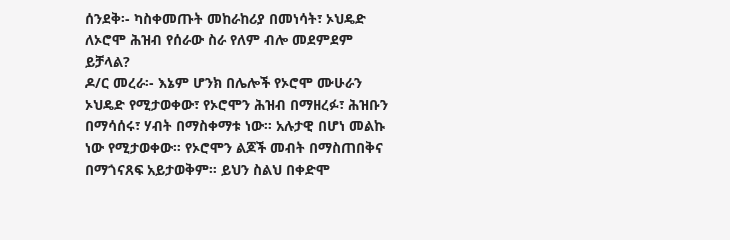ሰንደቅ፡- ካስቀመጡት መከራከሪያ በመነሳት፣ ኦህዴድ ለኦሮሞ ሕዝብ የሰራው ስራ የለም ብሎ መደምደም ይቻላል?
ዶ/ር መረራ፡- እኔም ሆንክ በሌሎች የኦሮሞ ሙሁራን ኦህዴድ የሚታወቀው፣ የኦሮሞን ሕዝብ በማዘረፉ፣ ሕዝቡን በማሳሰሩ፣ ሃብት በማስቀማቱ ነው። አሉታዊ በሆነ መልኩ ነው የሚታወቀው። የኦሮሞን ልጆች መብት በማስጠበቅና በማጎናጸፍ አይታወቅም። ይህን ስልህ በቀድሞ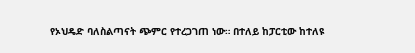የኦህዴድ ባለስልጣናት ጭምር የተረጋገጠ ነው። በተለይ ከፓርቲው ከተለዩ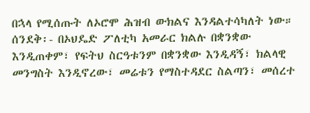በኋላ የሚሰጡት ለኦሮሞ ሕዝብ ውክልና እንዳልተሳካለት ነው።
ሰንደቅ፡- በኦህዴድ ፖለቲካ አመራር ክልሉ በቋንቋው እንዲጠቀም፣ የፍትህ ስርዓቱንም በቋንቋው እንዲዳኝ፣ ክልላዊ መንግስት እንዲኖረው፣ መሬቱን የማስተዳደር ስልጣን፣ መሰረተ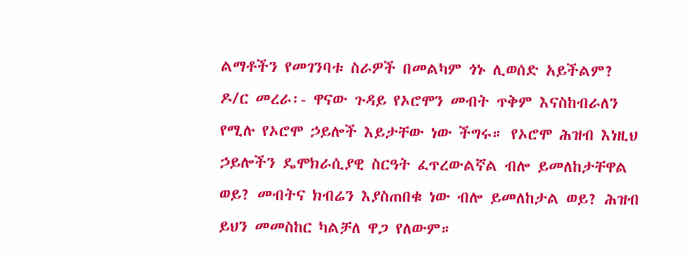ልማቶችን የመገንባቱ ስራዎች በመልካም ጎኑ ሊወሰድ አይችልም?
ዶ/ር መረራ፡- ዋናው ጉዳይ የኦሮሞን መብት ጥቅም እናስከብራለን የሚሉ የኦሮሞ ኃይሎች እይታቸው ነው ችግሩ። የኦሮሞ ሕዝብ እነዚህ ኃይሎችን ዴሞክራሲያዊ ስርዓት ፈጥረውልኛል ብሎ ይመለከታቸዋል ወይ? መብትና ክብሬን እያስጠበቁ ነው ብሎ ይመለከታል ወይ? ሕዝብ ይህን መመስከር ካልቻለ ዋጋ የለውም።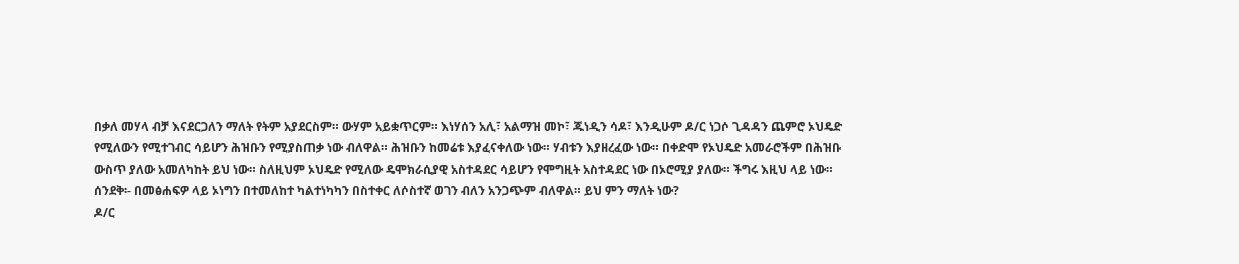በቃለ መሃላ ብቻ እናደርጋለን ማለት የትም አያደርስም። ውሃም አይቋጥርም። እነሃሰን አሊ፣ አልማዝ መኮ፣ ጁነዲን ሳዶ፣ እንዲሁም ዶ/ር ነጋሶ ጊዳዳን ጨምሮ ኦህዴድ የሚለውን የሚተገብር ሳይሆን ሕዝቡን የሚያስጠቃ ነው ብለዋል። ሕዝቡን ከመሬቱ እያፈናቀለው ነው። ሃብቱን እያዘረፈው ነው። በቀድሞ የኦህዴድ አመራሮችም በሕዝቡ ውስጥ ያለው አመለካከት ይህ ነው። ስለዚህም ኦህዴድ የሚለው ዴሞክራሲያዊ አስተዳደር ሳይሆን የሞግዚት አስተዳደር ነው በኦሮሚያ ያለው። ችግሩ እዚህ ላይ ነው።
ሰንደቅ፡- በመፅሐፍዎ ላይ ኦነግን በተመለከተ ካልተነካካን በስተቀር ለሶስተኛ ወገን ብለን አንጋጭም ብለዋል። ይህ ምን ማለት ነው?
ዶ/ር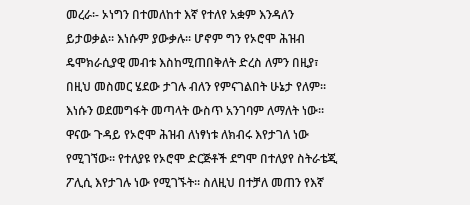መረራ፡- ኦነግን በተመለከተ እኛ የተለየ አቋም እንዳለን ይታወቃል። እነሱም ያውቃሉ። ሆኖም ግን የኦሮሞ ሕዝብ ዴሞክራሲያዊ መብቱ እስከሚጠበቅለት ድረስ ለምን በዚያ፣ በዚህ መስመር ሄደው ታገሉ ብለን የምናገልበት ሁኔታ የለም። እነሱን ወደመግፋት መጣላት ውስጥ አንገባም ለማለት ነው። ዋናው ጉዳይ የኦሮሞ ሕዝብ ለነፃነቱ ለክብሩ እየታገለ ነው የሚገኘው። የተለያዩ የኦሮሞ ድርጅቶች ደግሞ በተለያየ ስትራቴጂ ፖሊሲ እየታገሉ ነው የሚገኙት። ስለዚህ በተቻለ መጠን የእኛ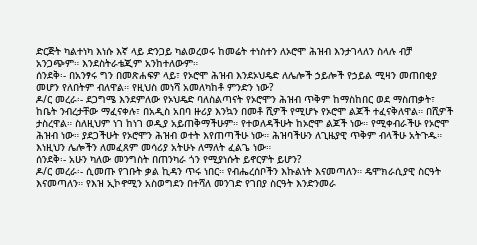ድርጅት ካልተነካ እነሱ እኛ ላይ ድንጋይ ካልወረወሩ ከመሬት ተነስተን ለኦሮሞ ሕዝብ እንታገላለን ስላሉ ብቻ አንጋጭም። እንደስትራቴጂም አንከተለውም።
ሰንደቅ፡- በአንፃሩ ግን በመጽሐፍዎ ላይ፣ የኦሮሞ ሕዝብ እንደኦህዴድ ለሌሎች ኃይሎች የኃይል ሚዛን መጠበቂያ መሆን የለበትም ብለዋል። የዚህስ መነሻ አመለካከቶ ምንድን ነው?
ዶ/ር መረራ፡- ደጋግሜ እንደምለው የኦህዴድ ባለስልጣናት የኦሮሞን ሕዝብ ጥቅም ከማስከበር ወደ ማስጠቃት፣ ከቤት ንብረታቸው ማፈናቀሉ፣ በአዲስ አበባ ዙሪያ እንኳን በመቶ ሺዎች የሚሆኑ የኦሮሞ ልጆች ተፈናቅለዋል። በሺዎች ታስረዋል። ስለዚህም ነገ ከነገ ወዲያ አይጠቅማችሁም። የተወለዳችሁት ከኦሮሞ ልጆች ነው። የሚቀብራችሁ የኦሮሞ ሕዝብ ነው። ያደጋችሁት የኦሮሞን ሕዝብ ወተት እየጠጣችሁ ነው። ሕዝባችሁን ለጊዜያዊ ጥቅም ብላችሁ አትጉዱ። እነዚህን ሌሎችን ለመፈጸም መሳሪያ አትሁኑ ለማለት ፈልጌ ነው።
ሰንደቅ፡- አሁን ካለው መንግስት በጠንካራ ጎን የሚያነሱት ይኖርዎት ይሆን?
ዶ/ር መረራ፡- ሲመጡ የገቡት ቃል ኪዳን ጥሩ ነበር። የብሔረሰቦችን እኩልነት እናመጣለን። ዴሞክራሲያዊ ስርዓት እናመጣለን። የእዝ ኢኮኖሚን አስወግደን በተሻለ መንገድ የገበያ ስርዓት እንድንመራ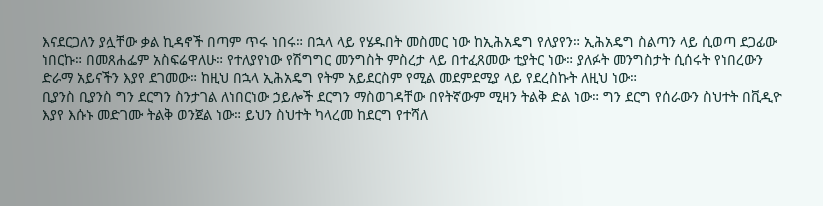እናደርጋለን ያሏቸው ቃል ኪዳኖች በጣም ጥሩ ነበሩ። በኋላ ላይ የሄዱበት መስመር ነው ከኢሕአዴግ የለያየን። ኢሕአዴግ ስልጣን ላይ ሲወጣ ደጋፊው ነበርኩ። በመጸሐፌም አስፍሬዋለሁ። የተለያየነው የሽግግር መንግስት ምስረታ ላይ በተፈጸመው ቲያትር ነው። ያለፉት መንግስታት ሲሰሩት የነበረውን ድራማ አይናችን እያየ ደገመው። ከዚህ በኋላ ኢሕአዴግ የትም አይደርስም የሚል መደምደሚያ ላይ የደረስኩት ለዚህ ነው።
ቢያንስ ቢያንስ ግን ደርግን ስንታገል ለነበርነው ኃይሎች ደርግን ማስወገዳቸው በየትኛውም ሚዛን ትልቅ ድል ነው። ግን ደርግ የሰራውን ስህተት በቪዲዮ እያየ እሱኑ መድገሙ ትልቅ ወንጀል ነው። ይህን ስህተት ካላረመ ከደርግ የተሻለ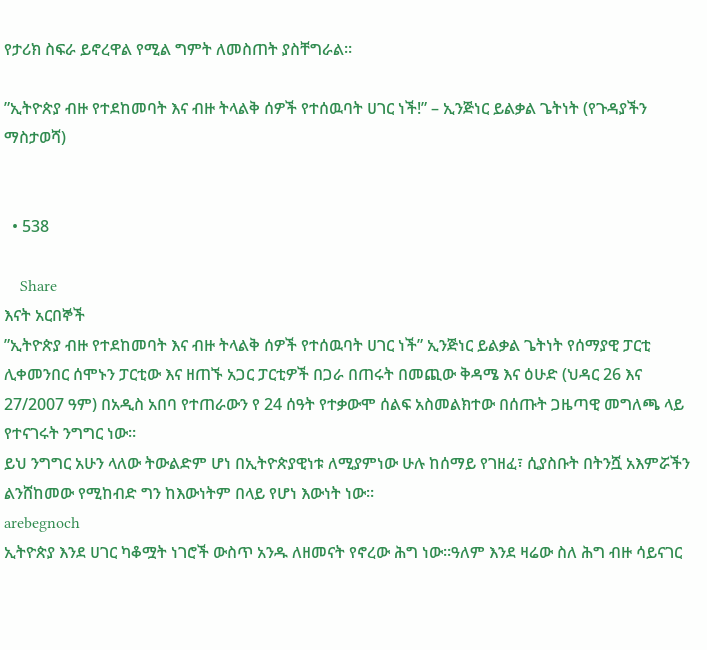የታሪክ ስፍራ ይኖረዋል የሚል ግምት ለመስጠት ያስቸግራል።

”ኢትዮጵያ ብዙ የተደከመባት እና ብዙ ትላልቅ ሰዎች የተሰዉባት ሀገር ነች!” – ኢንጅነር ይልቃል ጌትነት (የጉዳያችን ማስታወሻ)


  • 538

    Share
እናት አርበኞች
”ኢትዮጵያ ብዙ የተደከመባት እና ብዙ ትላልቅ ሰዎች የተሰዉባት ሀገር ነች” ኢንጅነር ይልቃል ጌትነት የሰማያዊ ፓርቲ ሊቀመንበር ሰሞኑን ፓርቲው እና ዘጠኙ አጋር ፓርቲዎች በጋራ በጠሩት በመጪው ቅዳሜ እና ዕሁድ (ህዳር 26 እና 27/2007 ዓም) በአዲስ አበባ የተጠራውን የ 24 ሰዓት የተቃውሞ ሰልፍ አስመልክተው በሰጡት ጋዜጣዊ መግለጫ ላይ የተናገሩት ንግግር ነው።
ይህ ንግግር አሁን ላለው ትውልድም ሆነ በኢትዮጵያዊነቱ ለሚያምነው ሁሉ ከሰማይ የገዘፈ፣ ሲያስቡት በትንሿ አእምሯችን ልንሸከመው የሚከብድ ግን ከእውነትም በላይ የሆነ እውነት ነው።
arebegnoch
ኢትዮጵያ እንደ ሀገር ካቆሟት ነገሮች ውስጥ አንዱ ለዘመናት የኖረው ሕግ ነው።ዓለም እንደ ዛሬው ስለ ሕግ ብዙ ሳይናገር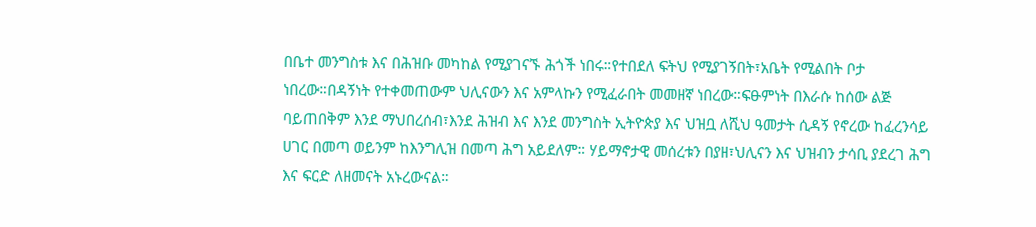በቤተ መንግስቱ እና በሕዝቡ መካከል የሚያገናኙ ሕጎች ነበሩ።የተበደለ ፍትህ የሚያገኝበት፣አቤት የሚልበት ቦታ ነበረው።በዳኝነት የተቀመጠውም ህሊናውን እና አምላኩን የሚፈራበት መመዘኛ ነበረው።ፍፁምነት በእራሱ ከሰው ልጅ ባይጠበቅም እንደ ማህበረሰብ፣እንደ ሕዝብ እና እንደ መንግስት ኢትዮጵያ እና ህዝቧ ለሺህ ዓመታት ሲዳኝ የኖረው ከፈረንሳይ ሀገር በመጣ ወይንም ከእንግሊዝ በመጣ ሕግ አይደለም። ሃይማኖታዊ መሰረቱን በያዘ፣ህሊናን እና ህዝብን ታሳቢ ያደረገ ሕግ እና ፍርድ ለዘመናት አኑረውናል።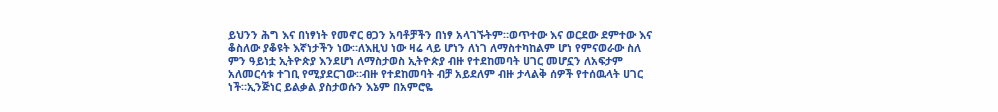ይህንን ሕግ እና በነፃነት የመኖር ፀጋን አባቶቻችን በነፃ አላገኙትም።ወጥተው እና ወርደው ደምተው እና ቆስለው ያቆዩት እኛነታችን ነው።ለእዚህ ነው ዛሬ ላይ ሆነን ለነገ ለማስተካከልም ሆነ የምናወራው ስለ ምን ዓይነቷ ኢትዮጵያ እንደሆነ ለማስታወስ ኢትዮጵያ ብዙ የተደከመባት ሀገር መሆኗን ለአፍታም አለመርሳቱ ተገቢ የሚያደርገው።ብዙ የተደከመባት ብቻ አይደለም ብዙ ታላልቅ ሰዎች የተሰዉላት ሀገር ነች።ኢንጅነር ይልቃል ያስታወሱን እኔም በአምሮዬ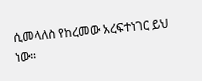ሲመላለስ የከረመው አረፍተነገር ይህ ነው።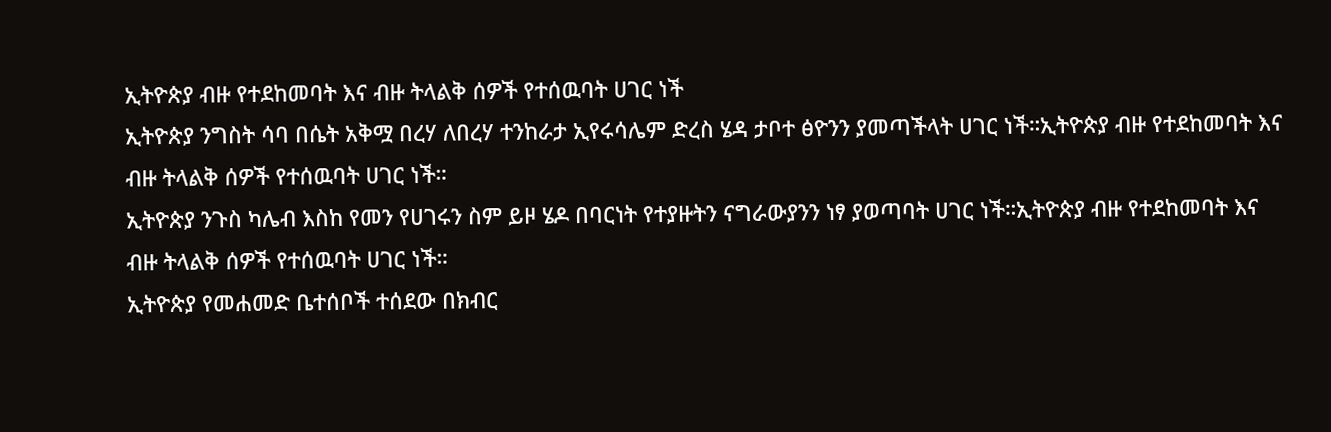ኢትዮጵያ ብዙ የተደከመባት እና ብዙ ትላልቅ ሰዎች የተሰዉባት ሀገር ነች
ኢትዮጵያ ንግስት ሳባ በሴት አቅሟ በረሃ ለበረሃ ተንከራታ ኢየሩሳሌም ድረስ ሄዳ ታቦተ ፅዮንን ያመጣችላት ሀገር ነች።ኢትዮጵያ ብዙ የተደከመባት እና ብዙ ትላልቅ ሰዎች የተሰዉባት ሀገር ነች።
ኢትዮጵያ ንጉስ ካሌብ እስከ የመን የሀገሩን ስም ይዞ ሄዶ በባርነት የተያዙትን ናግራውያንን ነፃ ያወጣባት ሀገር ነች።ኢትዮጵያ ብዙ የተደከመባት እና ብዙ ትላልቅ ሰዎች የተሰዉባት ሀገር ነች።
ኢትዮጵያ የመሐመድ ቤተሰቦች ተሰደው በክብር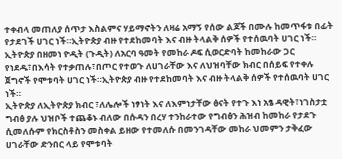ተቀብላ መጠለያ ሰጥታ እስልምና ሃይማኖትን ለዛሬ አማኝ የሰው ልጆች በሙሉ ከመጥፋቱ በፊት የታደገች ሀገር ነች።ኢትዮጵያ ብዙ የተደከመባት እና ብዙ ትላልቅ ሰዎች የተሰዉባት ሀገር ነች።
ኢትዮጵያ በዘመነ ዮዲት (ጉዲት) ለአርባ ዓመት የመከራ ዶፍ ሲወርድባት ከመከራው ጋር የነደዱ፣በእሳት የተቃጠሉ፣በጦር የተወጉ ለሀገራቸው እና ለህዝባቸው ክብር በሰይፍ የተቀሉ ጀግኖች የሞቱባት ሀገር ነች።ኢትዮጵያ ብዙ የተደከመባት እና ብዙ ትላልቅ ሰዎች የተሰዉባት ሀገር ነች።
ኢትዮጵያ ለኢትዮጵያ ክብር ፣ለሌሎች ነፃነት እና ለእምነታቸው ፅናት የተጉ እነ አፄ ዳዊት፣ነገስታቷ ግብፅ ያሉ ህዝቦች ተጨቆኑ ብለው በሱዳን በረሃ ተንከራተው የግብፅን ሕዝብ ከመከራ የታደጉ ሲመለሱም የክርስቶስን መስቀል ይዘው የተመለሱ በመንገዳቸው መከራ ህመምን ታቅፈው ሀገራቸው ድንበር ላይ የሞቱባት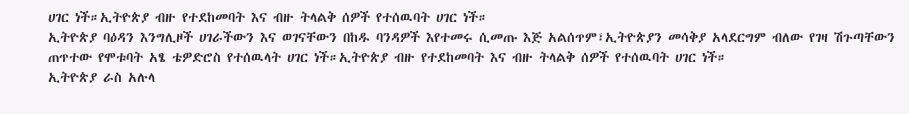ሀገር ነች።ኢትዮጵያ ብዙ የተደከመባት እና ብዙ ትላልቅ ሰዎች የተሰዉባት ሀገር ነች።
ኢትዮጵያ ባዕዳን እንግሊዞች ሀገራችውን እና ወገናቸውን በከዱ ባንዳዎች እየተመሩ ሲመጡ እጅ አልሰጥም፣ኢትዮጵያን መሳቅያ አላደርግም ብለው የገዛ ሽጉጣቸውን ጠጥተው የሞቱባት አፄ ቴዎድሮስ የተሰዉላት ሀገር ነች።ኢትዮጵያ ብዙ የተደከመባት እና ብዙ ትላልቅ ሰዎች የተሰዉባት ሀገር ነች።
ኢትዮጵያ ራስ አሉላ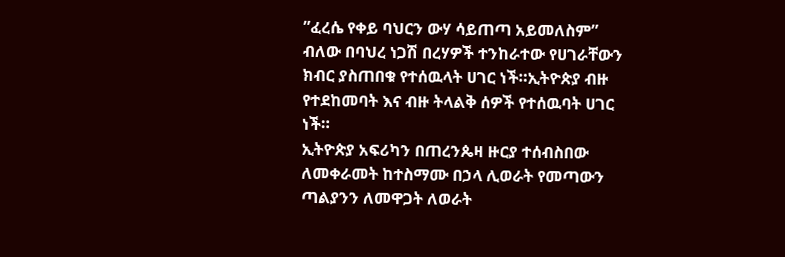”ፈረሴ የቀይ ባህርን ውሃ ሳይጠጣ አይመለስም” ብለው በባህረ ነጋሽ በረሃዎች ተንከራተው የሀገራቸውን ክብር ያስጠበቁ የተሰዉላት ሀገር ነች።ኢትዮጵያ ብዙ የተደከመባት እና ብዙ ትላልቅ ሰዎች የተሰዉባት ሀገር ነች።
ኢትዮጵያ አፍሪካን በጠረንጴዛ ዙርያ ተሰብስበው ለመቀራመት ከተስማሙ በኃላ ሊወራት የመጣውን ጣልያንን ለመዋጋት ለወራት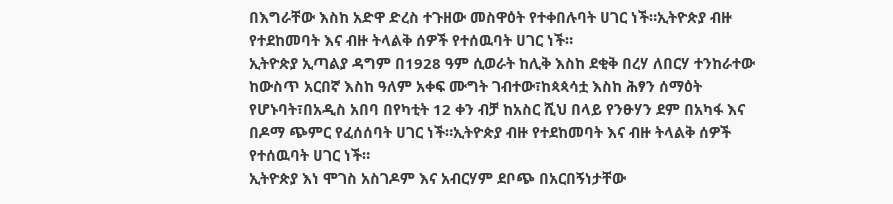በእግራቸው እስከ አድዋ ድረስ ተጉዘው መስዋዕት የተቀበሉባት ሀገር ነች።ኢትዮጵያ ብዙ የተደከመባት እና ብዙ ትላልቅ ሰዎች የተሰዉባት ሀገር ነች።
ኢትዮጵያ ኢጣልያ ዳግም በ1928 ዓም ሲወራት ከሊቅ እስከ ደቂቅ በረሃ ለበርሃ ተንከራተው ከውስጥ አርበኛ እስከ ዓለም አቀፍ ሙግት ገብተው፣ከጳጳሳቷ እስከ ሕፃን ሰማዕት የሆኑባት፣በአዲስ አበባ በየካቲት 12 ቀን ብቻ ከአስር ሺህ በላይ የንፁሃን ደም በአካፋ እና በዶማ ጭምር የፈሰሰባት ሀገር ነች።ኢትዮጵያ ብዙ የተደከመባት እና ብዙ ትላልቅ ሰዎች የተሰዉባት ሀገር ነች።
ኢትዮጵያ እነ ሞገስ አስገዶም እና አብርሃም ደቦጭ በአርበኝነታቸው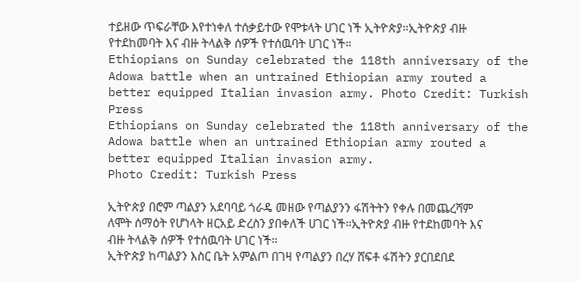ተይዘው ጥፍራቸው እየተነቀለ ተሰቃይተው የሞቱላት ሀገር ነች ኢትዮጵያ።ኢትዮጵያ ብዙ የተደከመባት እና ብዙ ትላልቅ ሰዎች የተሰዉባት ሀገር ነች።
Ethiopians on Sunday celebrated the 118th anniversary of the Adowa battle when an untrained Ethiopian army routed a better equipped Italian invasion army. Photo Credit: Turkish Press
Ethiopians on Sunday celebrated the 118th anniversary of the Adowa battle when an untrained Ethiopian army routed a better equipped Italian invasion army.
Photo Credit: Turkish Press

ኢትዮጵያ በሮም ጣልያን አደባባይ ጎራዴ መዘው የጣልያንን ፋሽትትን የቀሉ በመጨረሻም ለሞት ሰማዕት የሆነላት ዘርአይ ድረስን ያበቀለች ሀገር ነች።ኢትዮጵያ ብዙ የተደከመባት እና ብዙ ትላልቅ ሰዎች የተሰዉባት ሀገር ነች።
ኢትዮጵያ ከጣልያን እስር ቤት አምልጦ በገዛ የጣልያን በረሃ ሸፍቶ ፋሽትን ያርበደበደ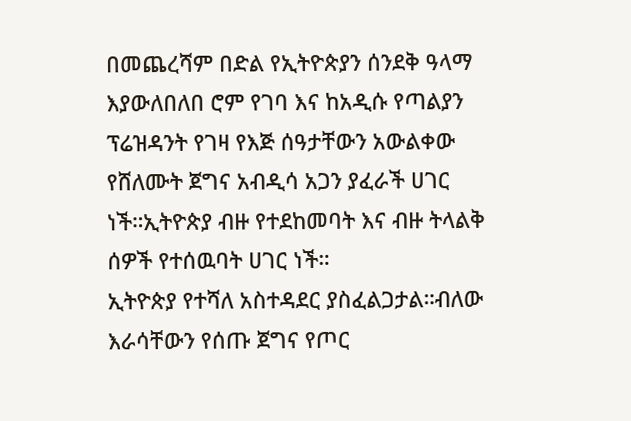በመጨረሻም በድል የኢትዮጵያን ሰንደቅ ዓላማ እያውለበለበ ሮም የገባ እና ከአዲሱ የጣልያን ፕሬዝዳንት የገዛ የእጅ ሰዓታቸውን አውልቀው የሸለሙት ጀግና አብዲሳ አጋን ያፈራች ሀገር ነች።ኢትዮጵያ ብዙ የተደከመባት እና ብዙ ትላልቅ ሰዎች የተሰዉባት ሀገር ነች።
ኢትዮጵያ የተሻለ አስተዳደር ያስፈልጋታል።ብለው እራሳቸውን የሰጡ ጀግና የጦር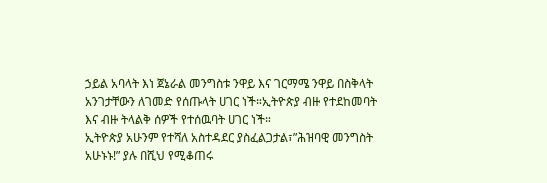ኃይል አባላት እነ ጀኔራል መንግስቱ ንዋይ እና ገርማሜ ንዋይ በስቅላት አንገታቸውን ለገመድ የሰጡላት ሀገር ነች።ኢትዮጵያ ብዙ የተደከመባት እና ብዙ ትላልቅ ሰዎች የተሰዉባት ሀገር ነች።
ኢትዮጵያ አሁንም የተሻለ አስተዳደር ያስፈልጋታል፣”ሕዝባዊ መንግስት አሁኑኑ!” ያሉ በሺህ የሚቆጠሩ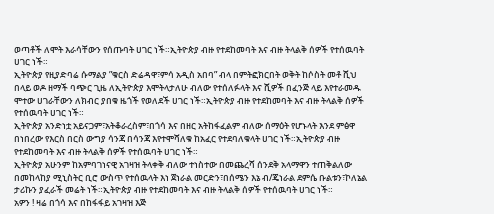ወጣቶች ለሞት እራሳቸውን የሰጡባት ሀገር ነች።ኢትዮጵያ ብዙ የተደከመባት እና ብዙ ትላልቅ ሰዎች የተሰዉባት ሀገር ነች።
ኢትዮጵያ የዚያድባሬ ሱማልያ ”ቁርስ ድሬዳዋ፣ምሳ አዲስ አበባ” ብላ በምትፎክርበት ወቅት ከሶስት መቶ ሺህ በላይ ወዶ ዘማች ባጭር ጊዜ ለኢትዮጵያ እሞትላታለሁ ብለው የተሰለፉላት እና ሺዎች በፈንጅ ላይ እየተራመዱ ሞተው ሀገራቸውን ለክብር ያበቁ ዜጎች የወለደች ሀገር ነች።ኢትዮጵያ ብዙ የተደከመባት እና ብዙ ትላልቅ ሰዎች የተሰዉባት ሀገር ነች።
ኢትዮጵያ አንድነቷ አይናጋም፣አትቆራረስም፣በጎሳ እና በዘር አትከፋፈልም ብለው ሰማዕት የሆኑላት እንደ ምፅዋ በነበረው የእርስ በርስ ውግያ ሳንጃ በሳንጃ እየተሞሻለቁ ከአፈር የተደባለቁላት ሀገር ነች።ኢትዮጵያ ብዙ የተደከመባት እና ብዙ ትላልቅ ሰዎች የተሰዉባት ሀገር ነች።
ኢትዮጵያ አሁንም ከአምባገነናዊ አገዛዝ ትላቀቅ ብለው ተነስተው በመጨረሻ ሰንደቅ አላማዋን ተጠቅልለው በመከላከያ ሚኒስትር ቢሮ ውስጥ የተሰዉላት እነ ጀነራል መርድን፣በሰሜን እኔ ብ/ጄነራል ደምሴ ቡልቱን፣ኮለኔል ታሪኩን ያፈራች መሬት ነች።ኢትዮጵያ ብዙ የተደከመባት እና ብዙ ትላልቅ ሰዎች የተሰዉባት ሀገር ነች።
አዎን ! ዛሬ በጎሳ እና በከፋፋይ አገዛዝ እጅ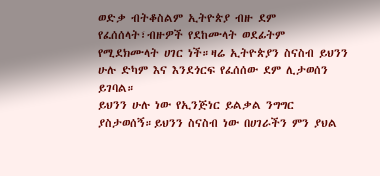ወድቃ ብትቆስልም ኢትዮጵያ ብዙ ደም የፈሰሰላት፣ብዙዎች የደከሙላት ወደፊትም የሚደክሙላት ሀገር ነች።ዛሬ ኢትዮጵያን ስናስብ ይህንን ሁሉ ድካም እና እንደጎርፍ የፈሰሰው ደም ሊታወሰን ይገባል።
ይህንን ሁሉ ነው የኢንጅነር ይልቃል ንግግር ያስታወሰኝ።ይህንን ስናስብ ነው በሀገራችን ምን ያህል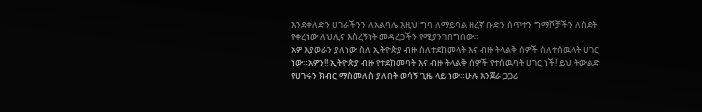እንደቀለድን ሀገራችንን ለአልባሌ እዚህ ግባ ለማይባል ዘረኛ ቡድን ሰጥተን ግማሾቻችን ለስደት የቀረነው ለህሊና እስረኝነት መዳረጋችን የሚያንገበግበው።
አዎ እያወራን ያለነው ስለ ኢትዮጵያ ብዙ ስለተደከመላት እና ብዙ ትላልቅ ሰዎች ስለተሰዉላት ሀገር ነው።አዎን!! ኢትዮጵያ ብዙ የተደከመባት እና ብዙ ትላልቅ ሰዎች የተሰዉባት ሀገር ነች! ይህ ትውልድ የሀገሩን ክብር ማስመለስ ያለበት ወሳኝ ጊዜ ላይ ነው።ሁሉ እንጀራ ጋጋሪ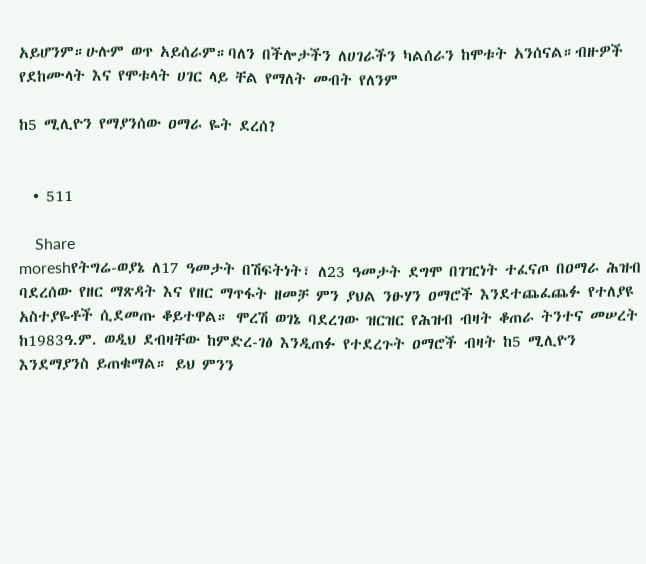አይሆንም።ሁሉም ወጥ አይሰራም።ባለን በችሎታችን ለሀገራችን ካልሰራን ከሞቱት አንሰናል።ብዙዎች የደከሙላት እና የሞቱላት ሀገር ላይ ቸል የማለት መብት የለንም

ከ5 ሚሊዮን የማያንሰው ዐማራ ዬት ደረሰ?


  • 511

    Share
moreshየትግሬ-ወያኔ ለ17 ዓመታት በሽፍትነት፣ ለ23 ዓመታት ደግሞ በገዢነት ተፈናጦ በዐማራ ሕዝብ ባደረሰው የዘር ማጽዳት እና የዘር ማጥፋት ዘመቻ ምን ያህል ንፁሃን ዐማሮች እንደተጨፈጨፉ የተለያዩ አስተያዬቶች ሲደመጡ ቆይተዋል። ሞረሽ ወገኔ ባደረገው ዝርዝር የሕዝብ ብዛት ቆጠራ ትንተና መሠረት ከ1983ዓ.ም. ወዲህ ደብዛቸው ከምድረ-ገፅ እንዲጠፉ የተደረጉት ዐማሮች ብዛት ከ5 ሚሊዮን እንደማያንስ ይጠቁማል። ይህ ምንን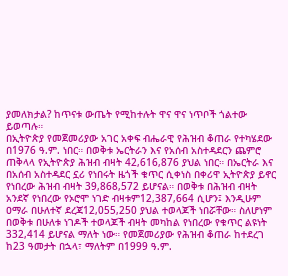ያመለክታል? ከጥናቱ ውጤት የሚከተሉት ዋና ዋና ነጥቦች ጎልተው ይወጣሉ።
በኢትዮጵያ የመጀመሪያው አገር አቀፍ ብሔራዊ የሕዝብ ቆጠራ የተካሄደው በ1976 ዓ.ም. ነበር። በወቅቱ ኤርትራን እና የአሰብ አስተዳደርን ጨምሮ ጠቅላላ የኢትዮጵያ ሕዝብ ብዛት 42,616,876 ያህል ነበር። በኤርትራ እና በአሰብ አስተዳደር ኗሪ የነበሩት ዜጎች ቁጥር ሲቀነስ በቀሪዋ ኢትዮጵያ ይኖር የነበረው ሕዝብ ብዛት 39,868,572 ይሆናል። በወቅቱ በሕዝብ ብዛት አንደኛ የነበረው የኦሮሞ ነገድ ብዛቱም12,387,664 ሲሆን፤ እንዲሁም ዐማራ በሁለተኛ ደረጃ12,055,250 ያህል ተወላጆች ነበሯቸው። ስለሆነም በወቅቱ በሁለቱ ነገዶች ተወላጆች ብዛት መካከል የነበረው የቁጥር ልዩነት 332,414 ይሆናል ማለት ነው። የመጀመሪያው የሕዝብ ቆጠራ ከተደረገ ከ23 ዓመታት በኋላ፣ ማለትም በ1999 ዓ.ም.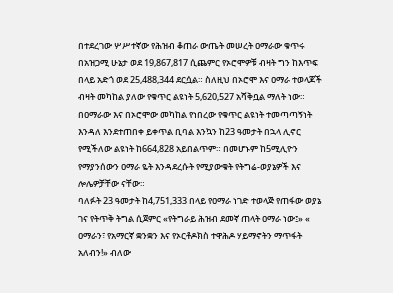በተደረገው ሦሥተኛው የሕዝብ ቆጠራ ውጤት መሠረት ዐማራው ቁጥሩ በአዝጋሚ ሁኔታ ወደ 19,867,817 ሲጨምር የኦሮሞዎቹ ብዛት ግን ከእጥፍ በላይ አድጎ ወደ 25,488,344 ደርሷል። ስለዚህ በኦሮሞ እና ዐማራ ተወላጆች ብዛት መካከል ያለው የቁጥር ልዩነት 5,620,527 አሻቅቧል ማለት ነው። በዐማራው እና በኦሮሞው መካከል የነበረው የቁጥር ልዩነት ተመጣጣኝነት እንዳለ እንደተጠበቀ ይቀጥል ቢባል እንኳን ከ23 ዓመታት በኋላ ሊኖር የሚችለው ልዩነት ከ664,828 አይበልጥም። በመሆኑም ከ5ሚሊዮን የማያንሰውን ዐማራ ዬት እንዳደረሱት የሚያውቁት የትግሬ-ወያኔዎች እና ሎሌዎቻቸው ናቸው።
ባለፉት 23 ዓመታት ከ4,751,333 በላይ የዐማራ ነገድ ተወላጅ የጠፋው ወያኔ ገና የትጥቅ ትግል ሲጀምር «የትግራይ ሕዝብ ደመኛ ጠላት ዐማራ ነው፤» « ዐማራን፣ የአማርኛ ቋንቋን እና የኦርቶዶክስ ተዋሕዶ ሃይማኖትን ማጥፋት አለብን!» ብለው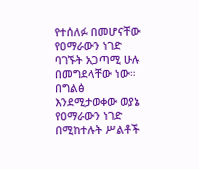የተሰለፉ በመሆናቸው የዐማራውን ነገድ ባገኙት አጋጣሚ ሁሉ በመግደላቸው ነው። በግልፅ እንደሚታወቀው ወያኔ የዐማራውን ነገድ በሚከተሉት ሥልቶች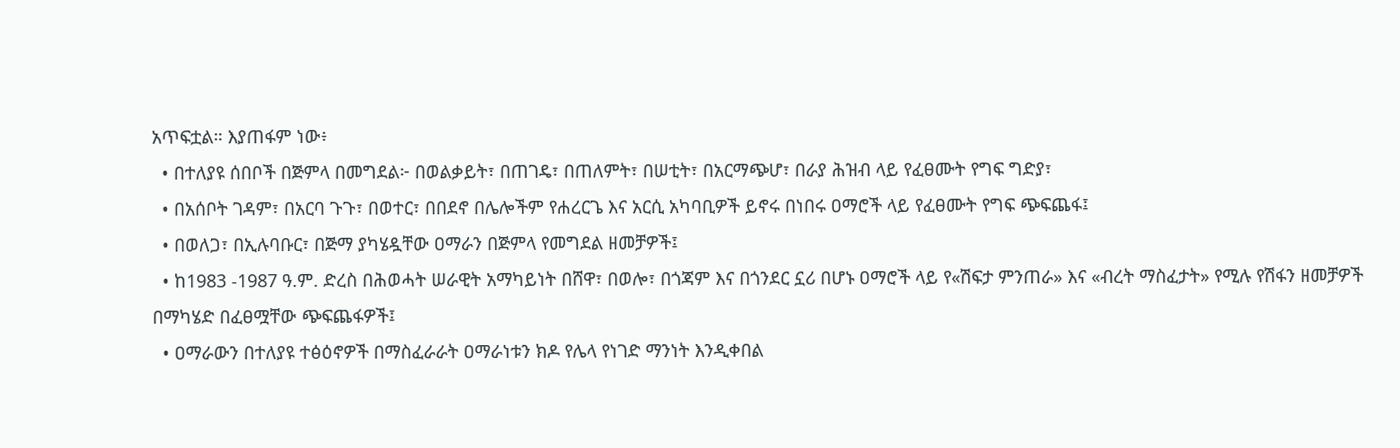አጥፍቷል። እያጠፋም ነው፥
  • በተለያዩ ሰበቦች በጅምላ በመግደል፦ በወልቃይት፣ በጠገዴ፣ በጠለምት፣ በሠቲት፣ በአርማጭሆ፣ በራያ ሕዝብ ላይ የፈፀሙት የግፍ ግድያ፣
  • በአሰቦት ገዳም፣ በአርባ ጉጉ፣ በወተር፣ በበደኖ በሌሎችም የሐረርጌ እና አርሲ አካባቢዎች ይኖሩ በነበሩ ዐማሮች ላይ የፈፀሙት የግፍ ጭፍጨፋ፤
  • በወለጋ፣ በኢሉባቡር፣ በጅማ ያካሄዷቸው ዐማራን በጅምላ የመግደል ዘመቻዎች፤
  • ከ1983 -1987 ዓ.ም. ድረስ በሕወሓት ሠራዊት አማካይነት በሸዋ፣ በወሎ፣ በጎጃም እና በጎንደር ኗሪ በሆኑ ዐማሮች ላይ የ«ሽፍታ ምንጠራ» እና «ብረት ማስፈታት» የሚሉ የሽፋን ዘመቻዎች በማካሄድ በፈፀሟቸው ጭፍጨፋዎች፤
  • ዐማራውን በተለያዩ ተፅዕኖዎች በማስፈራራት ዐማራነቱን ክዶ የሌላ የነገድ ማንነት እንዲቀበል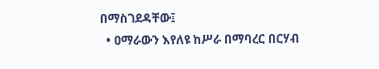በማስገደዳቸው፤
  • ዐማራውን እየለዩ ከሥራ በማባረር በርሃብ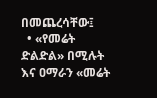በመጨረሳቸው፤
  • «የመሬት ድልድል» በሚሉት እና ዐማራን «መሬት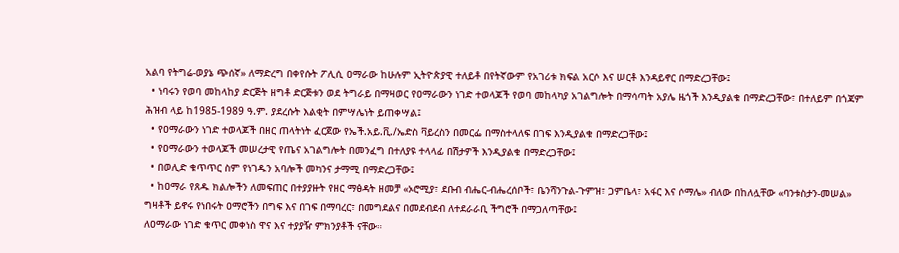አልባ የትግሬ-ወያኔ ጭሰኛ» ለማድረግ በቀየሱት ፖሊሲ ዐማራው ከሁሉም ኢትዮጵያዊ ተለይቶ በየትኛውም የአገሪቱ ክፍል አርሶ እና ሠርቶ እንዳይኖር በማድረጋቸው፤
  • ነባሩን የወባ መከላከያ ድርጅት ዘግቶ ድርጅቱን ወደ ትግራይ በማዛወር የዐማራውን ነገድ ተወላጆች የወባ መከላካያ አገልግሎት በማሳጣት አያሌ ዜጎች እንዲያልቁ በማድረጋቸው፣ በተለይም በጎጃም ሕዝብ ላይ ከ1985-1989 ዓ.ም. ያደረሱት እልቂት በምሣሌነት ይጠቀሣል፤
  • የዐማራውን ነገድ ተወላጆች በዘር ጠላትነት ፈርጀው የኤች.አይ.ቪ./ኤድስ ቫይረስን በመርፌ በማስተላለፍ በገፍ እንዲያልቁ በማድረጋቸው፤
  • የዐማራውን ተወላጆች መሠረታዊ የጤና አገልግሎት በመንፈግ በተለያዩ ተላላፊ በሽታዎች እንዲያልቁ በማድረጋቸው፤
  • በወሊድ ቁጥጥር ስም የነገዱን አባሎች መካንና ታማሚ በማድረጋቸው፤
  • ከዐማራ የጸዱ ክልሎችን ለመፍጠር በተያያዙት የዘር ማፅዳት ዘመቻ «ኦሮሚያ፣ ደቡብ ብሔር-ብሔረሰቦች፣ ቤንሻንጉል-ጉምዝ፣ ጋምቤላ፣ አፋር እና ሶማሌ» ብለው በከለሏቸው «ባንቱስታን-መሠል» ግዛቶች ይኖሩ የነበሩት ዐማሮችን በግፍ እና በገፍ በማባረር፣ በመግደልና በመደብደብ ለተደራራቢ ችግሮች በማጋለጣቸው፤
ለዐማራው ነገድ ቁጥር መቀነስ ዋና እና ተያያዥ ምክንያቶች ናቸው።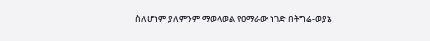ስለሆነም ያለምንም ማወላወል የዐማራው ነገድ በትግሬ-ወያኔ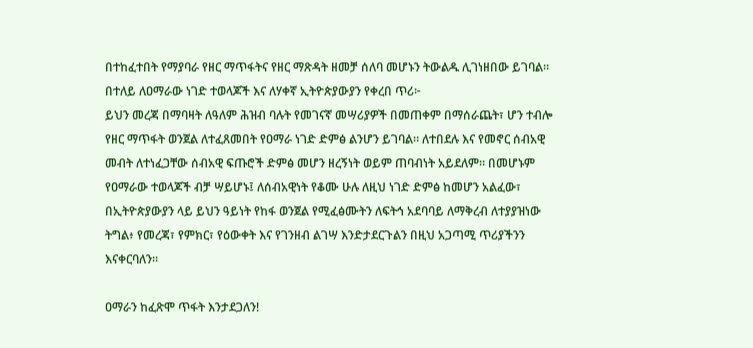በተከፈተበት የማያባራ የዘር ማጥፋትና የዘር ማጽዳት ዘመቻ ሰለባ መሆኑን ትውልዱ ሊገነዘበው ይገባል።
በተለይ ለዐማራው ነገድ ተወላጆች እና ለሃቀኛ ኢትዮጵያውያን የቀረበ ጥሪ፦
ይህን መረጃ በማባዛት ለዓለም ሕዝብ ባሉት የመገናኛ መሣሪያዎች በመጠቀም በማሰራጨት፣ ሆን ተብሎ የዘር ማጥፋት ወንጀል ለተፈጸመበት የዐማራ ነገድ ድምፅ ልንሆን ይገባል። ለተበደሉ እና የመኖር ሰብአዊ መብት ለተነፈጋቸው ሰብአዊ ፍጡሮች ድምፅ መሆን ዘረኝነት ወይም ጠባብነት አይደለም። በመሆኑም የዐማራው ተወላጆች ብቻ ሣይሆኑ፤ ለሰብአዊነት የቆሙ ሁሉ ለዚህ ነገድ ድምፅ ከመሆን አልፈው፣ በኢትዮጵያውያን ላይ ይህን ዓይነት የከፋ ወንጀል የሚፈፅሙትን ለፍትኅ አደባባይ ለማቅረብ ለተያያዝነው ትግል፥ የመረጃ፣ የምክር፣ የዕውቀት እና የገንዘብ ልገሣ እንድታደርጉልን በዚህ አጋጣሚ ጥሪያችንን እናቀርባለን።

ዐማራን ከፈጽሞ ጥፋት እንታደጋለን!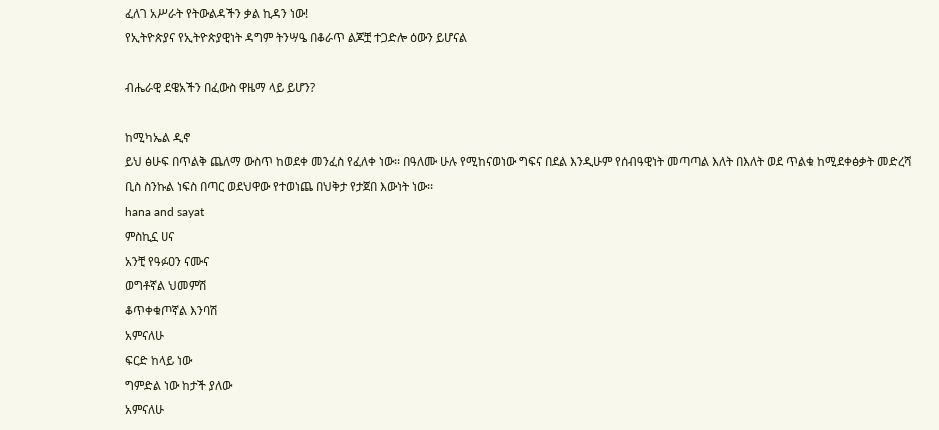ፈለገ አሥራት የትውልዳችን ቃል ኪዳን ነው!
የኢትዮጵያና የኢትዮጵያዊነት ዳግም ትንሣዔ በቆራጥ ልጆቿ ተጋድሎ ዕውን ይሆናል

ብሔራዊ ደዌአችን በፈውስ ዋዜማ ላይ ይሆን?

ከሚካኤል ዲኖ
ይህ ፅሁፍ በጥልቅ ጨለማ ውስጥ ከወደቀ መንፈስ የፈለቀ ነው፡፡ በዓለሙ ሁሉ የሚከናወነው ግፍና በደል እንዲሁም የሰብዓዊነት መጣጣል እለት በእለት ወደ ጥልቁ ከሚደቀፅቃት መድረሻ ቢስ ስንኩል ነፍስ በጣር ወደህዋው የተወነጨ በህቅታ የታጀበ እውነት ነው፡፡
hana and sayat
ምስኪኗ ሀና
አንቺ የዓፉዐን ናሙና
ወግቶኛል ህመምሽ
ቆጥቀቁጦኛል እንባሽ
አምናለሁ
ፍርድ ከላይ ነው
ግምድል ነው ከታች ያለው
አምናለሁ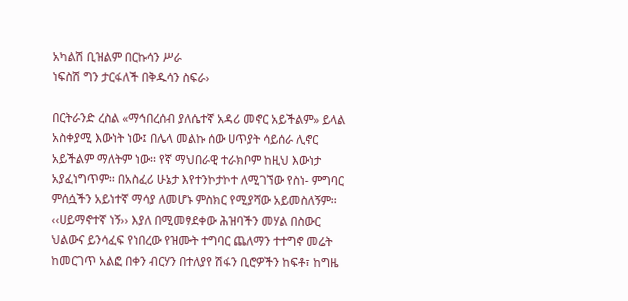አካልሽ ቢዝልም በርኩሳን ሥራ
ነፍስሽ ግን ታርፋለች በቅዱሳን ስፍራ›

በርትራንድ ረስል «ማኅበረሰብ ያለሴተኛ አዳሪ መኖር አይችልም» ይላል አስቀያሚ እውነት ነው፤ በሌላ መልኩ ሰው ሀጥያት ሳይሰራ ሊኖር አይችልም ማለትም ነው፡፡ የኛ ማህበራዊ ተራክቦም ከዚህ እውነታ አያፈነግጥም፡፡ በአስፈሪ ሁኔታ እየተንኮታኮተ ለሚገኘው የስነ- ምግባር ምሰሷችን አይነተኛ ማሳያ ለመሆኑ ምስክር የሚያሻው አይመስለኝም፡፡ ‹‹ሀይማኖተኛ ነኝ›› እያለ በሚመፃደቀው ሕዝባችን መሃል በስውር ህልውና ይንሳፈፍ የነበረው የዝሙት ተግባር ጨለማን ተተግኖ መሬት ከመርገጥ አልፎ በቀን ብርሃን በተለያየ ሽፋን ቢሮዎችን ከፍቶ፣ ከግዜ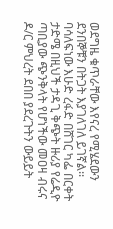ወደግዜ ቁጥራቸው እየናረ የሚሄደውን ደንበኞቹን በትጋት እያገለገለ ይገኛል፡፡ ባሳለፍነው እሁድ ረፋድ በሸገር ካፌ በርቀት ታድሜ በዚህች ታዳጊ ቅጭት ዙሪያ የሬዲዮ ጣቢያው ጭንቅላት የሆነችው መዐዛ ብሩና ዶ/ር ምህረት ደበበ ያደረጉትን ውይይት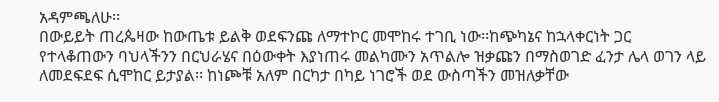አዳምጫለሁ፡፡
በውይይት ጠረጴዛው ከውጤቱ ይልቅ ወደፍንጩ ለማተኮር መሞከሩ ተገቢ ነው፡፡ከጭካኔና ከኋላቀርነት ጋር የተላቆጠውን ባህላችንን በርህራሄና በዕውቀት እያነጠሩ መልካሙን አጥልሎ ዝቃጩን በማስወገድ ፈንታ ሌላ ወገን ላይ ለመደፍደፍ ሲሞከር ይታያል፡፡ ከነጮቹ አለም በርካታ በካይ ነገሮች ወደ ውስጣችን መዝለቃቸው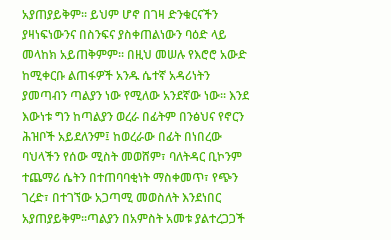አያጠያይቅም፡፡ ይህም ሆኖ በገዛ ድንቁርናችን ያዛነፍነውንና በስንፍና ያስቀጠልነውን ባዕድ ላይ መላከክ አይጠቅምም፡፡ በዚህ መሠሉ የእሮሮ አውድ ከሚቀርቡ ልጠፋዎች አንዱ ሴተኛ አዳሪነትን ያመጣብን ጣልያን ነው የሚለው አንደኛው ነው፡፡ እንደ እውነቱ ግን ከጣልያን ወረራ በፊትም በንፅህና የኖርን ሕዝቦች አይደለንም፤ ከወረራው በፊት በነበረው ባህላችን የሰው ሚስት መወሸም፣ ባለትዳር ቢኮንም ተጨማሪ ሴትን በተጠባባቂነት ማስቀመጥ፣ የጭን ገረድ፣ በተገኘው አጋጣሚ መወስለት እንደነበር አያጠያይቅም፡፡ጣልያን በአምስት አመቱ ያልተረጋጋች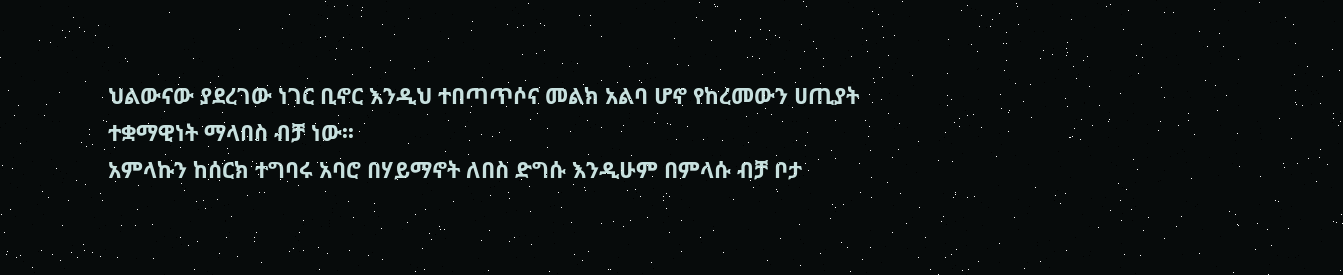ህልውናው ያደረገው ነገር ቢኖር እንዲህ ተበጣጥሶና መልክ አልባ ሆኖ የከረመውን ሀጢያት ተቋማዊነት ማላበስ ብቻ ነው፡፡
አምላኩን ከሰርክ ተግባሩ አባሮ በሃይማኖት ለበስ ድግሱ እንዲሁም በምላሱ ብቻ ቦታ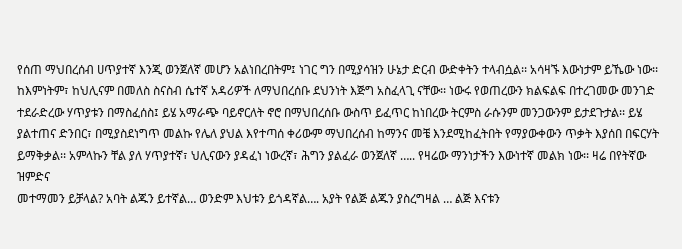የሰጠ ማህበረሰብ ሀጥያተኛ እንጂ ወንጀለኛ መሆን አልነበረበትም፤ ነገር ግን በሚያሳዝን ሁኔታ ድርብ ውድቀትን ተላብሷል፡፡ አሳዛኙ እውነታም ይኼው ነው፡፡ ከእምነትም፣ ከህሊናም በመለስ ስናስብ ሴተኛ አዳሪዎች ለማህበረሰቡ ደህንነት እጅግ አስፈላጊ ናቸው፡፡ ነውሩ የወጠረውን ክልፍልፍ በተረገመው መንገድ ተደራድረው ሃጥያቱን በማስፈሰስ፤ ይሄ አማራጭ ባይኖርለት ኖሮ በማህበረሰቡ ውስጥ ይፈጥር ከነበረው ትርምስ ራሱንም መንጋውንም ይታደጉታል፡፡ ይሄ ያልተጠና ድንበር፣ በሚያስደነግጥ መልኩ የሌለ ያህል እየተጣሰ ቀሪውም ማህበረሰብ ከማንና መቼ እንደሚከፈትበት የማያውቀውን ጥቃት እያሰበ በፍርሃት ይማቅቃል፡፡ አምላኩን ቸል ያለ ሃጥያተኛ፣ ህሊናውን ያዳፈነ ነውረኛ፣ ሕግን ያልፈራ ወንጀለኛ ….. የዛሬው ማንነታችን እውነተኛ መልክ ነው፡፡ ዛሬ በየትኛው ዝምድና
መተማመን ይቻላል? አባት ልጁን ይተኛል… ወንድም እህቱን ይጎዳኛል…. አያት የልጅ ልጁን ያስረግዛል … ልጅ እናቱን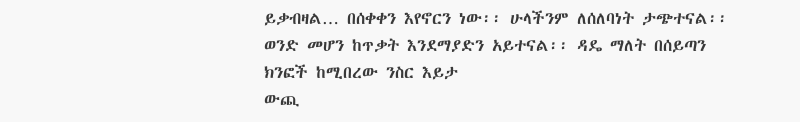ይቃብዛል… በሰቀቀን እየኖርን ነው፡፡ ሁላችንም ለሰለባነት ታጭተናል፡፡ ወንድ መሆን ከጥቃት እንደማያድን አይተናል፡፡ ዳዴ ማለት በሰይጣን ክንፎች ከሚበረው ንስር እይታ
ውጪ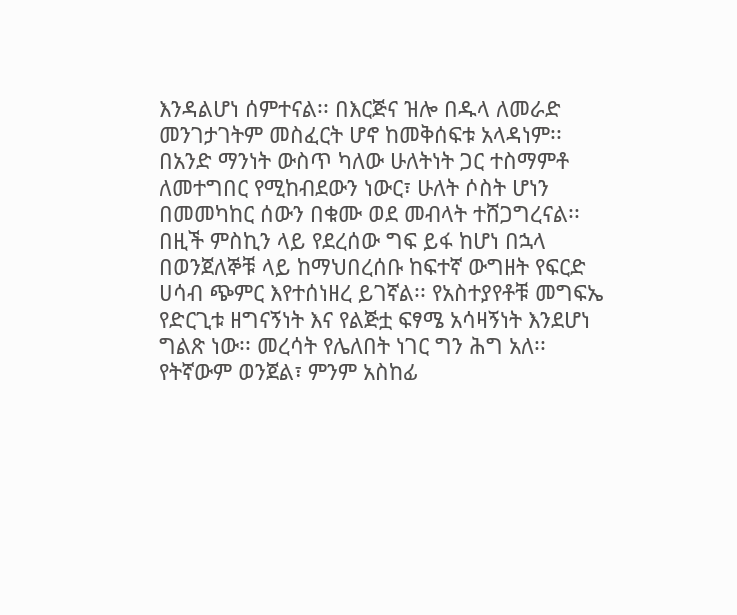እንዳልሆነ ሰምተናል፡፡ በእርጅና ዝሎ በዱላ ለመራድ መንገታገትም መስፈርት ሆኖ ከመቅሰፍቱ አላዳነም፡፡ በአንድ ማንነት ውስጥ ካለው ሁለትነት ጋር ተስማምቶ ለመተግበር የሚከብደውን ነውር፣ ሁለት ሶስት ሆነን በመመካከር ሰውን በቁሙ ወደ መብላት ተሸጋግረናል፡፡
በዚች ምስኪን ላይ የደረሰው ግፍ ይፋ ከሆነ በኋላ በወንጀለኞቹ ላይ ከማህበረሰቡ ከፍተኛ ውግዘት የፍርድ ሀሳብ ጭምር እየተሰነዘረ ይገኛል፡፡ የአስተያየቶቹ መግፍኤ የድርጊቱ ዘግናኝነት እና የልጅቷ ፍፃሜ አሳዛኝነት እንደሆነ ግልጽ ነው፡፡ መረሳት የሌለበት ነገር ግን ሕግ አለ፡፡ የትኛውም ወንጀል፣ ምንም አስከፊ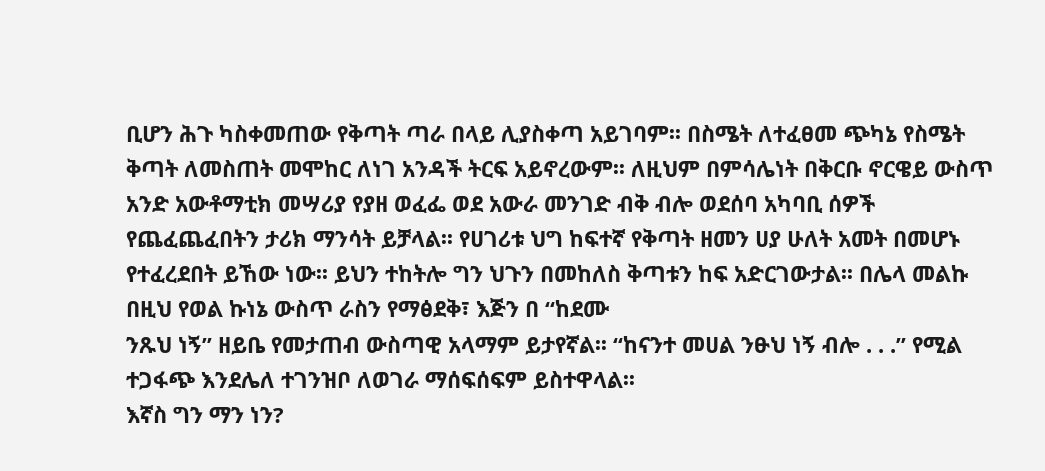ቢሆን ሕጉ ካስቀመጠው የቅጣት ጣራ በላይ ሊያስቀጣ አይገባም፡፡ በስሜት ለተፈፀመ ጭካኔ የስሜት ቅጣት ለመስጠት መሞከር ለነገ አንዳች ትርፍ አይኖረውም፡፡ ለዚህም በምሳሌነት በቅርቡ ኖርዌይ ውስጥ አንድ አውቶማቲክ መሣሪያ የያዘ ወፈፌ ወደ አውራ መንገድ ብቅ ብሎ ወደሰባ አካባቢ ሰዎች የጨፈጨፈበትን ታሪክ ማንሳት ይቻላል፡፡ የሀገሪቱ ህግ ከፍተኛ የቅጣት ዘመን ሀያ ሁለት አመት በመሆኑ የተፈረደበት ይኸው ነው፡፡ ይህን ተከትሎ ግን ህጉን በመከለስ ቅጣቱን ከፍ አድርገውታል፡፡ በሌላ መልኩ በዚህ የወል ኩነኔ ውስጥ ራስን የማፅደቅ፣ እጅን በ “ከደሙ
ንጹህ ነኝ” ዘይቤ የመታጠብ ውስጣዊ አላማም ይታየኛል፡፡ “ከናንተ መሀል ንፁህ ነኝ ብሎ . . .” የሚል ተጋፋጭ እንደሌለ ተገንዝቦ ለወገራ ማሰፍሰፍም ይስተዋላል፡፡
እኛስ ግን ማን ነን?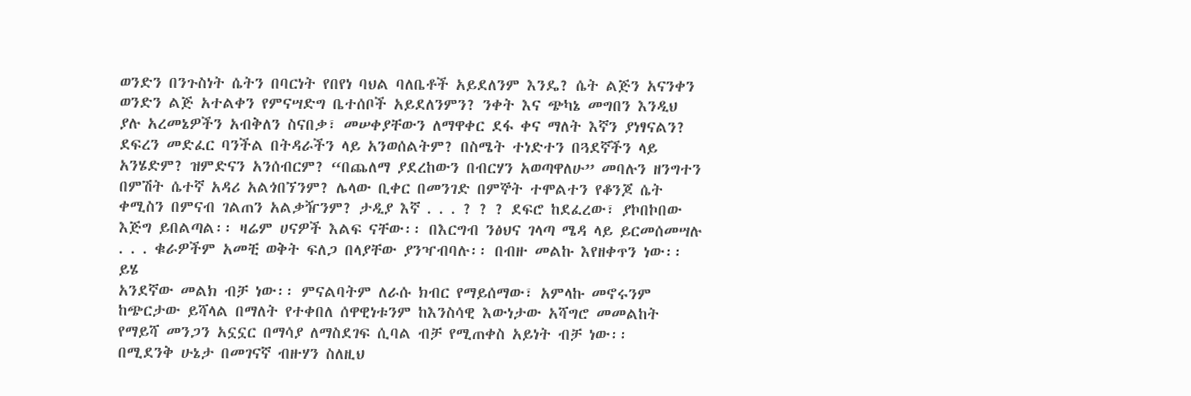ወንድን በንጉስነት ሴትን በባርነት የበየነ ባህል ባለቤቶች አይደለንም እንዴ? ሴት ልጅን አናንቀን ወንድን ልጅ አተልቀን የምናሣድግ ቤተሰቦች አይደለንምን? ንቀት እና ጭካኔ መግበን እንዲህ ያሉ አረመኔዎችን አብቅለን ስናበቃ፣ መሠቀያቸውን ለማዋቀር ደፋ ቀና ማለት እኛን ያነፃናልን? ደፍረን መድፈር ባንችል በትዳራችን ላይ አንወሰልትም? በስሜት ተነድተን በጓደኛችን ላይ አንሄድም? ዝምድናን አንሰብርም? “በጨለማ ያደረከውን በብርሃን አወጣዋለሁ” መባሉን ዘንግተን በምሽት ሴተኛ አዳሪ አልጎበኘንም? ሌላው ቢቀር በመንገድ በምኞት ተሞልተን የቆንጆ ሴት ቀሚስን በምናብ ገልጠን አልቃዥንም? ታዲያ እኛ . . . ? ? ? ደፍሮ ከደፈረው፣ ያኮበኮበው እጅግ ይበልጣል፡፡ ዛሬም ሀናዎች እልፍ ናቸው፡፡ በእርግብ ንፅህና ገላጣ ሜዳ ላይ ይርመሰመሣሉ . . . ቁራዎችም አመቺ ወቅት ፍለጋ በላያቸው ያንዣብባሉ፡፡ በብዙ መልኩ እየዘቀጥን ነው፡፡ ይሄ
አንደኛው መልክ ብቻ ነው፡፡ ምናልባትም ለራሱ ክብር የማይሰማው፣ አምላኩ መኖሩንም ከጭርታው ይሻላል በማለት የተቀበለ ሰዋዊነቱንም ከእንስሳዊ እውነታው አሻግሮ መመልከት የማይሻ መንጋን አኗኗር በማሳያ ለማስደገፍ ሲባል ብቻ የሚጠቀስ አይነት ብቻ ነው፡፡
በሚደንቅ ሁኔታ በመገናኛ ብዙሃን ስለዚህ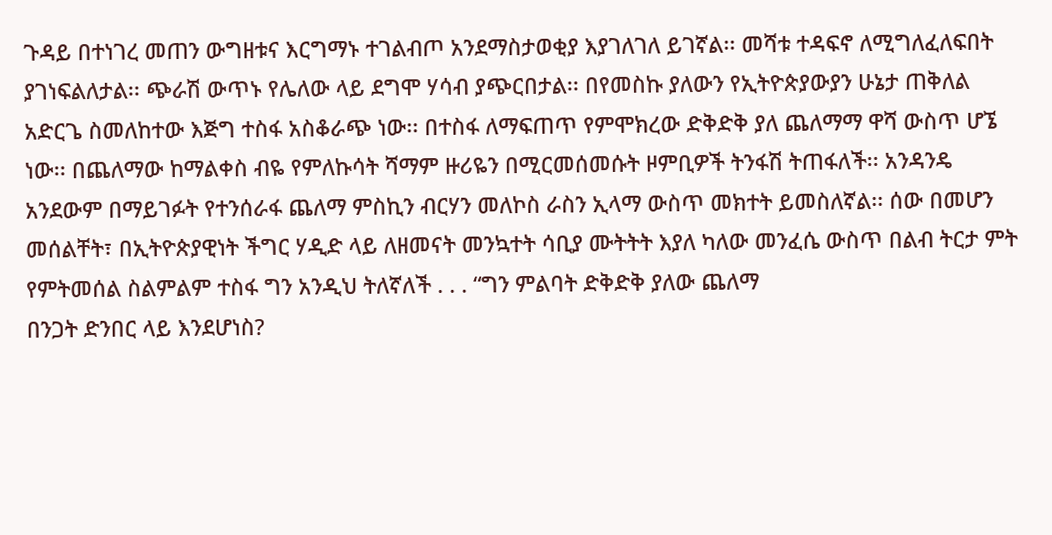ጉዳይ በተነገረ መጠን ውግዘቱና እርግማኑ ተገልብጦ አንደማስታወቂያ እያገለገለ ይገኛል፡፡ መሻቱ ተዳፍኖ ለሚግለፈለፍበት ያገነፍልለታል፡፡ ጭራሽ ውጥኑ የሌለው ላይ ደግሞ ሃሳብ ያጭርበታል፡፡ በየመስኩ ያለውን የኢትዮጵያውያን ሁኔታ ጠቅለል አድርጌ ስመለከተው እጅግ ተስፋ አስቆራጭ ነው፡፡ በተስፋ ለማፍጠጥ የምሞክረው ድቅድቅ ያለ ጨለማማ ዋሻ ውስጥ ሆኜ ነው፡፡ በጨለማው ከማልቀስ ብዬ የምለኩሳት ሻማም ዙሪዬን በሚርመሰመሱት ዞምቢዎች ትንፋሽ ትጠፋለች፡፡ አንዳንዴ አንደውም በማይገፉት የተንሰራፋ ጨለማ ምስኪን ብርሃን መለኮስ ራስን ኢላማ ውስጥ መክተት ይመስለኛል፡፡ ሰው በመሆን መሰልቸት፣ በኢትዮጵያዊነት ችግር ሃዲድ ላይ ለዘመናት መንኳተት ሳቢያ ሙትትት እያለ ካለው መንፈሴ ውስጥ በልብ ትርታ ምት የምትመሰል ስልምልም ተስፋ ግን አንዲህ ትለኛለች . . . “ግን ምልባት ድቅድቅ ያለው ጨለማ
በንጋት ድንበር ላይ እንደሆነስ?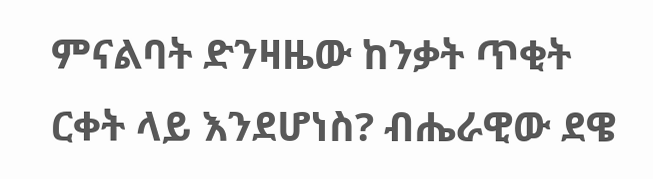ምናልባት ድንዛዜው ከንቃት ጥቂት ርቀት ላይ እንደሆነስ? ብሔራዊው ደዌ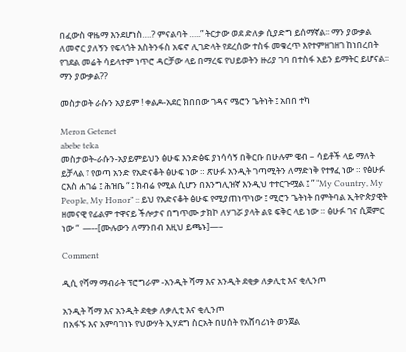በፈውስ ዋዜማ እንደሆነስ….? ምናልባት …..” ትርታው ወደ ድለቃ ሲያድግ ይሰማኛል፡፡ ማን ያውቃል ለመኖር ያለኝን የፍላጎት እስትንፋስ አፍኖ ሊገድላት የደረሰው ተስፋ መቁረጥ እየተምዘገዘገ ከነበረበት የገደል መሬት ሳይላተም ነጥሮ ዳርቻው ላይ በማረፍ የህይወትን ዙሪያ ገባ በተስፋ አይን ይማትር ይሆናል፡፡ ማን ያውቃል??

መስታወት ራሱን አያይም ! ቀልዶ-አደር ክበበው ገዳና ሜሮን ጌትነት ፤ አበበ ተካ

Meron Getenet
abebe teka
መስታወት-ራሱን-አያይምይህን ፅሁፍ እንድፅፍ ያነሳሳኝ በቅርቡ በሁሉም ዌብ – ሳይቶች ላይ ማለት ይቻላል ፣ የወጣ አንድ የአድናቆት ፅሁፍ ነው ። ጽሁፉ አንዲት ገጣሚትን ለማድነቅ የተፃፈ ነው ። የፅሁፉ ርእስ ሐገሬ ፤ ሕዝቤ “ ፤ ክብሬ የሚል ሲሆን በእንግሊዝኛ እንዲህ ተተርጉሟል ፤ ” “My Country, My People, My Honor” :: ይህ የአድናቆት ፅሁፍ የሚያጠነጥነው ፤ ሚሮን ጌትነት በምትባል ኢትዮጵያዊት ዘመናዊ የፊልም ተዋናይ ችሎታና በግጥሙ ታክኮ ለሃገሯ ያላት ልዩ ፍቅር ላይ ነው ። ፅሁፉ ገና ሲጀምር ነው “  —--[ሙሉውን ለማንበብ እዚህ ይጫኑ]—–

Comment

ዲሲ የሻማ ማብራት ፕሮግራም -አንዲት ሻማ እና አንዲት ደቂቃ ለቃሊቲ እና ቂሊንጦ

አንዲት ሻማ እና አንዲት ደቂቃ ለቃሊቲ እና ቂሊንጦ
በአፋኙ እና አምባገነኑ የህውሃት ኢሃደግ ስርአት በሀሰት የአሸባሪነት ወንጀል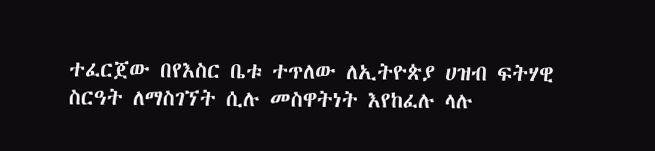ተፈርጀው በየእስር ቤቱ ተጥለው ለኢትዮጵያ ሀዝብ ፍትሃዊ ስርዓት ለማስገኘት ሲሉ መስዋትነት እየከፈሉ ላሉ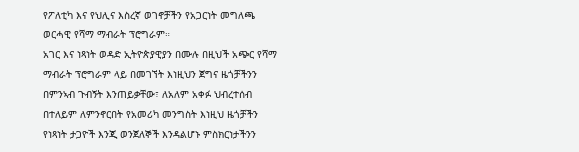የፖለቲካ እና የህሊና እስረኛ ወገኖቻችን የአጋርነት መግለጫ ወርሓዊ የሻማ ማብራት ፕሮግራም።
አገር እና ነጻነት ወዳድ ኢትዮጵያዊያን በሙሉ በዚህች አጭር የሻማ ማብራት ፕሮግራም ላይ በመገኘት እነዚህን ጀግና ዜጎቻችንን በምንኣብ ጉብኝት እንጠይቃቸው፣ ለአለም አቀፉ ህብረተሰብ በተለይም ለምንኖርበት የአመሪካ መንግስት እነዚህ ዜጎቻችን የነጻነት ታጋዮች እንጂ ወንጀለኞች እንዳልሆኑ ምስክርነታችንን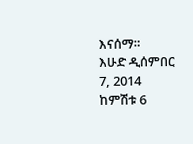እናሰማ።
እሁድ ዲሰምበር 7, 2014
ከምሽቱ 6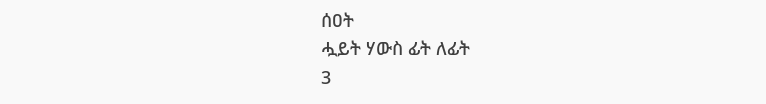ሰዐት
ሗይት ሃውስ ፊት ለፊት
3